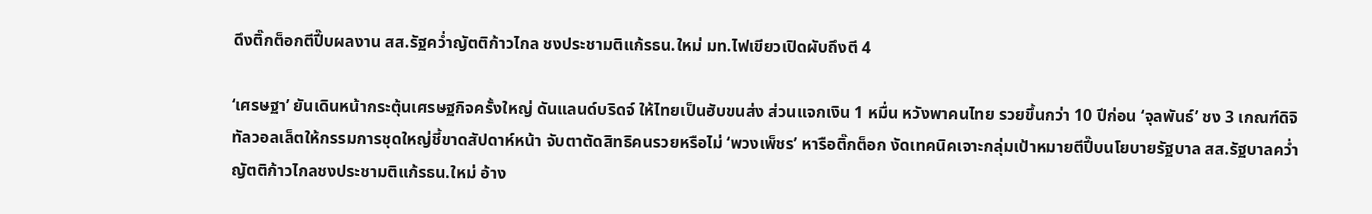ดึงติ๊กต็อกตีปี๊บผลงาน สส.รัฐคว่ำญัตติก้าวไกล ชงประชามติแก้รธน.ใหม่ มท.ไฟเขียวเปิดผับถึงตี 4

‘เศรษฐา’ ยันเดินหน้ากระตุ้นเศรษฐกิจครั้งใหญ่ ดันแลนด์บริดจ์ ให้ไทยเป็นฮับขนส่ง ส่วนแจกเงิน 1 หมื่น หวังพาคนไทย รวยขึ้นกว่า 10 ปีก่อน ‘จุลพันธ์’ ชง 3 เกณฑ์ดิจิทัลวอลเล็ตให้กรรมการชุดใหญ่ชี้ขาดสัปดาห์หน้า จับตาตัดสิทธิคนรวยหรือไม่ ‘พวงเพ็ชร’ หารือติ๊กต็อก งัดเทคนิคเจาะกลุ่มเป้าหมายตีปี๊บนโยบายรัฐบาล สส.รัฐบาลคว่ำญัตติก้าวไกลชงประชามติแก้รธน.ใหม่ อ้าง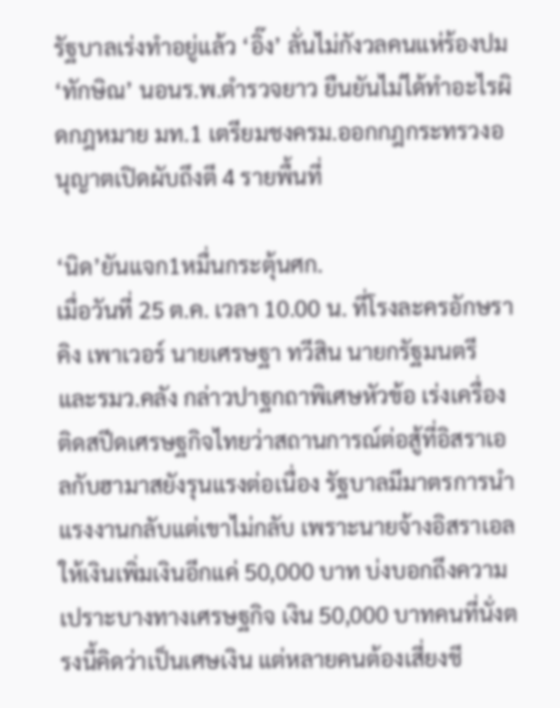รัฐบาลเร่งทำอยู่แล้ว ‘อิ๊ง’ ลั่นไม่กังวลคนแห่ร้องปม ‘ทักษิณ’ นอนร.พ.ตำรวจยาว ยืนยันไม่ได้ทำอะไรผิดกฎหมาย มท.1 เตรียมชงครม.ออกกฎกระทรวงอนุญาตเปิดผับถึงตี 4 รายพื้นที่

‘นิด’ยันแจก1หมื่นกระตุ้นศก.
เมื่อวันที่ 25 ต.ค. เวลา 10.00 น. ที่โรงละครอักษรา คิง เพาเวอร์ นายเศรษฐา ทวีสิน นายกรัฐมนตรีและรมว.คลัง กล่าวปาฐกถาพิเศษหัวข้อ เร่งเครื่องติดสปีดเศรษฐกิจไทยว่าสถานการณ์ต่อสู้ที่อิสราเอลกับฮามาสยังรุนแรงต่อเนื่อง รัฐบาลมีมาตรการนำแรงงานกลับแต่เขาไม่กลับ เพราะนายจ้างอิสราเอลให้เงินเพิ่มเงินอีกแค่ 50,000 บาท บ่งบอกถึงความเปราะบางทางเศรษฐกิจ เงิน 50,000 บาทคนที่นั่งตรงนี้คิดว่าเป็นเศษเงิน แต่หลายคนต้องเสี่ยงชี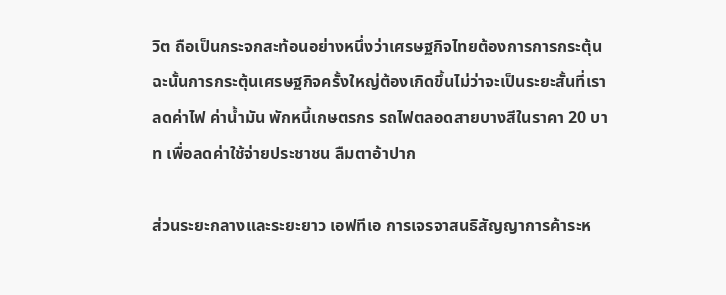วิต ถือเป็นกระจกสะท้อนอย่างหนึ่งว่าเศรษฐกิจไทยต้องการการกระตุ้น ฉะนั้นการกระตุ้นเศรษฐกิจครั้งใหญ่ต้องเกิดขึ้นไม่ว่าจะเป็นระยะสั้นที่เราลดค่าไฟ ค่าน้ำมัน พักหนี้เกษตรกร รถไฟตลอดสายบางสีในราคา 20 บาท เพื่อลดค่าใช้จ่ายประชาชน ลืมตาอ้าปาก

ส่วนระยะกลางและระยะยาว เอฟทีเอ การเจรจาสนธิสัญญาการค้าระห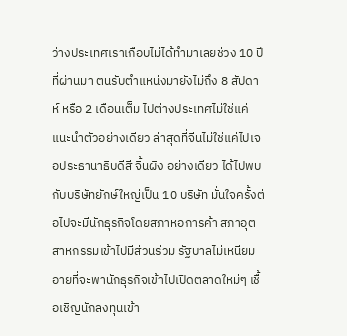ว่างประเทศเราเกือบไม่ได้ทำมาเลยช่วง 10 ปีที่ผ่านมา ตนรับตำแหน่งมายังไม่ถึง 8 สัปดาห์ หรือ 2 เดือนเต็ม ไปต่างประเทศไม่ใช่แค่แนะนำตัวอย่างเดียว ล่าสุดที่จีนไม่ใช่แค่ไปเจอประธานาธิบดีสี จิ้นผิง อย่างเดียว ได้ไปพบกับบริษัทยักษ์ใหญ่เป็น 10 บริษัท มั่นใจครั้งต่อไปจะมีนักธุรกิจโดยสภาหอการค้า สภาอุตสาหกรรมเข้าไปมีส่วนร่วม รัฐบาลไม่เหนียมอายที่จะพานักธุรกิจเข้าไปเปิดตลาดใหม่ๆ เชื้อเชิญนักลงทุนเข้า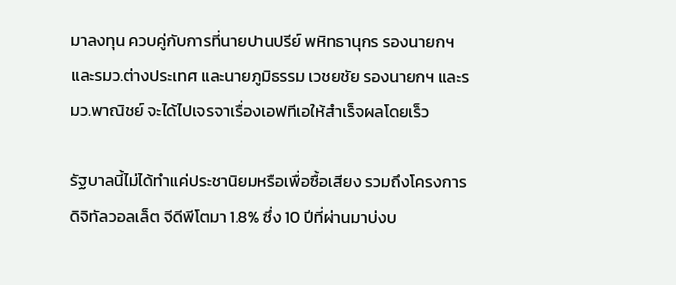มาลงทุน ควบคู่กับการที่นายปานปรีย์ พหิทธานุกร รองนายกฯ และรมว.ต่างประเทศ และนายภูมิธรรม เวชยชัย รองนายกฯ และรมว.พาณิชย์ จะได้ไปเจรจาเรื่องเอฟทีเอให้สำเร็จผลโดยเร็ว

รัฐบาลนี้ไม่ได้ทำแค่ประชานิยมหรือเพื่อซื้อเสียง รวมถึงโครงการดิจิทัลวอลเล็ต จีดีพีโตมา 1.8% ซึ่ง 10 ปีที่ผ่านมาบ่งบ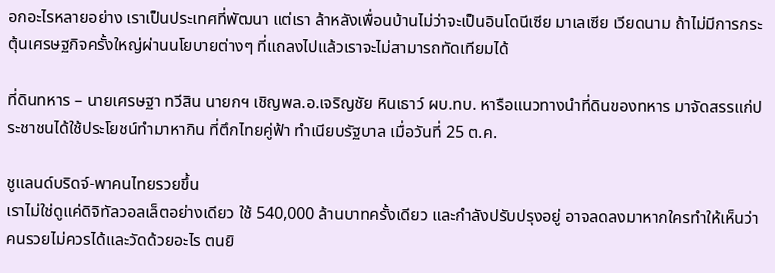อกอะไรหลายอย่าง เราเป็นประเทศที่พัฒนา แต่เรา ล้าหลังเพื่อนบ้านไม่ว่าจะเป็นอินโดนีเซีย มาเลเซีย เวียดนาม ถ้าไม่มีการกระตุ้นเศรษฐกิจครั้งใหญ่ผ่านนโยบายต่างๆ ที่แถลงไปแล้วเราจะไม่สามารถทัดเทียมได้

ที่ดินทหาร – นายเศรษฐา ทวีสิน นายกฯ เชิญพล.อ.เจริญชัย หินเธาว์ ผบ.ทบ. หารือแนวทางนำที่ดินของทหาร มาจัดสรรแก่ประชาชนได้ใช้ประโยชน์ทำมาหากิน ที่ตึกไทยคู่ฟ้า ทำเนียบรัฐบาล เมื่อวันที่ 25 ต.ค.

ชูแลนด์บริดจ์-พาคนไทยรวยขึ้น
เราไม่ใช่ดูแค่ดิจิทัลวอลเล็ตอย่างเดียว ใช้ 540,000 ล้านบาทครั้งเดียว และกำลังปรับปรุงอยู่ อาจลดลงมาหากใครทำให้เห็นว่าคนรวยไม่ควรได้และวัดด้วยอะไร ตนยิ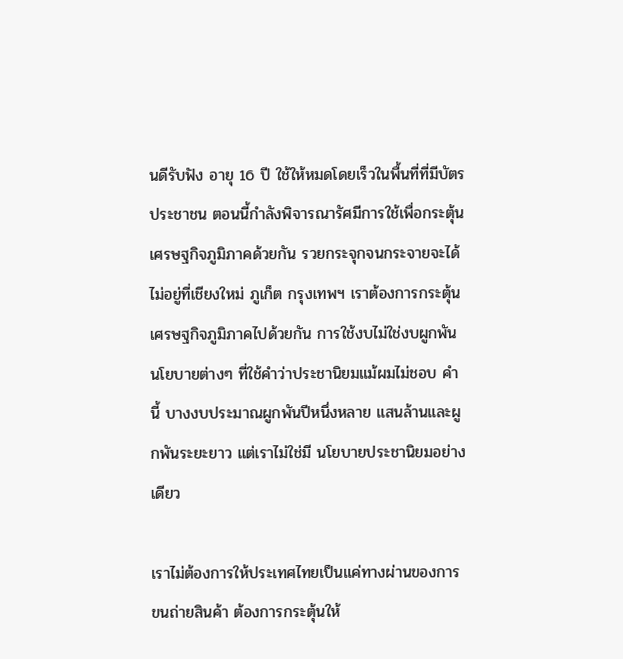นดีรับฟัง อายุ 16 ปี ใช้ให้หมดโดยเร็วในพื้นที่ที่มีบัตรประชาชน ตอนนี้กำลังพิจารณารัศมีการใช้เพื่อกระตุ้นเศรษฐกิจภูมิภาคด้วยกัน รวยกระจุกจนกระจายจะได้ไม่อยู่ที่เชียงใหม่ ภูเก็ต กรุงเทพฯ เราต้องการกระตุ้นเศรษฐกิจภูมิภาคไปด้วยกัน การใช้งบไม่ใช่งบผูกพัน นโยบายต่างๆ ที่ใช้คำว่าประชานิยมแม้ผมไม่ชอบ คำนี้ บางงบประมาณผูกพันปีหนึ่งหลาย แสนล้านและผูกพันระยะยาว แต่เราไม่ใช่มี นโยบายประชานิยมอย่างเดียว

เราไม่ต้องการให้ประเทศไทยเป็นแค่ทางผ่านของการขนถ่ายสินค้า ต้องการกระตุ้นให้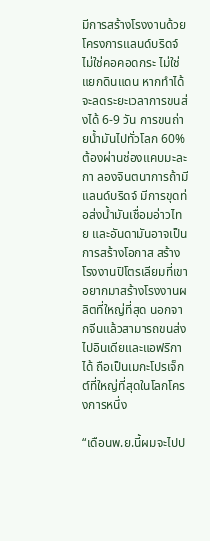มีการสร้างโรงงานด้วย โครงการแลนด์บริดจ์ไม่ใช่คอคอดกระ ไม่ใช่แยกดินแดน หากทำได้จะลดระยะเวลาการขนส่งได้ 6-9 วัน การขนถ่ายน้ำมันไปทั่วโลก 60% ต้องผ่านช่องแคบมะละกา ลองจินตนาการถ้ามีแลนด์บริดจ์ มีการขุดท่อส่งน้ำมันเชื่อมอ่าวไทย และอันดามันอาจเป็นการสร้างโอกาส สร้างโรงงานปิโตรเลียมที่เขาอยากมาสร้างโรงงานผลิตที่ใหญ่ที่สุด นอกจากจีนแล้วสามารถขนส่งไปอินเดียและแอฟริกาได้ ถือเป็นเมกะโปรเจ็กต์ที่ใหญ่ที่สุดในโลกโครงการหนึ่ง

“เดือนพ.ย.นี้ผมจะไปป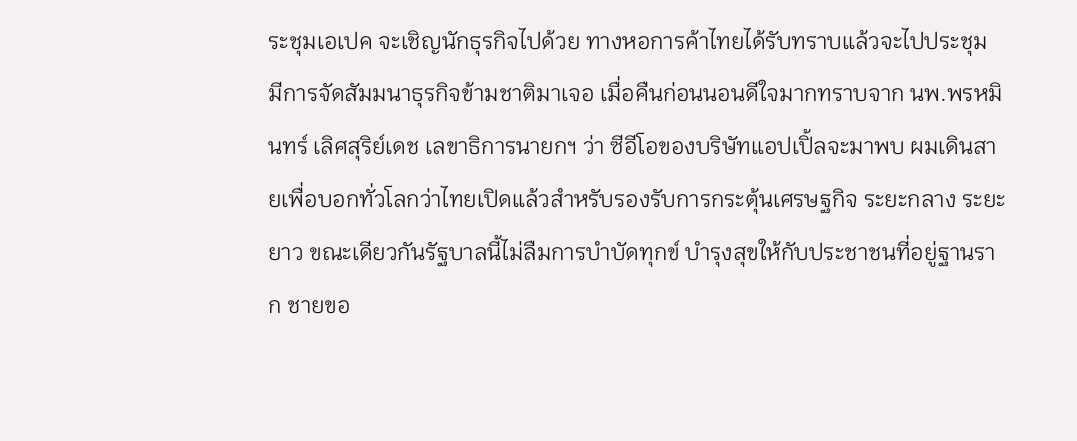ระชุมเอเปค จะเชิญนักธุรกิจไปด้วย ทางหอการค้าไทยได้รับทราบแล้วจะไปประชุม มีการจัดสัมมนาธุรกิจข้ามชาติมาเจอ เมื่อคืนก่อนนอนดีใจมากทราบจาก นพ.พรหมินทร์ เลิศสุริย์เดช เลขาธิการนายกฯ ว่า ซีอีโอของบริษัทแอปเปิ้ลจะมาพบ ผมเดินสายเพื่อบอกทั่วโลกว่าไทยเปิดแล้วสำหรับรองรับการกระตุ้นเศรษฐกิจ ระยะกลาง ระยะยาว ขณะเดียวกันรัฐบาลนี้ไม่ลืมการบำบัดทุกข์ บำรุงสุขให้กับประชาชนที่อยู่ฐานราก ชายขอ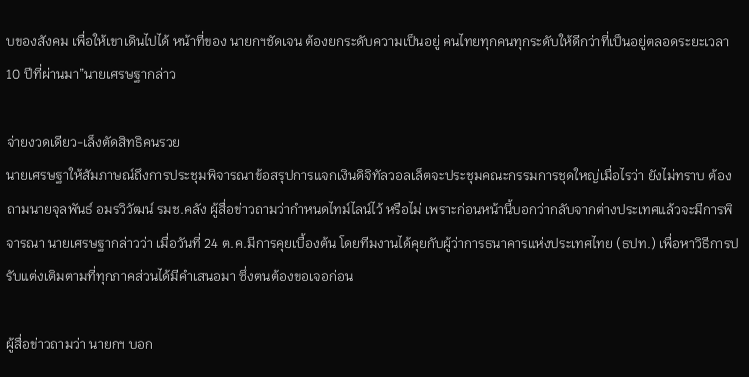บของสังคม เพื่อให้เขาเดินไปได้ หน้าที่ของ นายกฯชัดเจน ต้องยกระดับความเป็นอยู่ คนไทยทุกคนทุกระดับให้ดีกว่าที่เป็นอยู่ตลอดระยะเวลา 10 ปีที่ผ่านมา”นายเศรษฐากล่าว

จ่ายงวดเดียว-เล็งตัดสิทธิคนรวย
นายเศรษฐาให้สัมภาษณ์ถึงการประชุมพิจารณาข้อสรุปการแจกเงินดิจิทัลวอลเล็ตจะประชุมคณะกรรมการชุดใหญ่เมื่อไรว่า ยังไม่ทราบ ต้องถามนายจุลพันธ์ อมรวิวัฒน์ รมช.คลัง ผู้สื่อข่าวถามว่ากำหนดไทม์ไลน์ไว้ หรือไม่ เพราะก่อนหน้านี้บอกว่ากลับจากต่างประเทศแล้วจะมีการพิจารณา นายเศรษฐากล่าวว่า เมื่อวันที่ 24 ต.ค.มีการคุยเบื้องต้น โดยทีมงานได้คุยกับผู้ว่าการธนาคารแห่งประเทศไทย (ธปท.) เพื่อหาวิธีการปรับแต่งเติมตามที่ทุกภาคส่วนได้มีคำเสนอมา ซึ่งตนต้องขอเจอก่อน

ผู้สื่อข่าวถามว่า นายกฯ บอก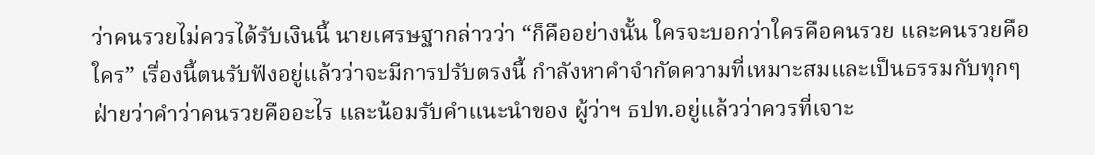ว่าคนรวยไม่ควรได้รับเงินนี้ นายเศรษฐากล่าวว่า “ก็คืออย่างนั้น ใครจะบอกว่าใครคือคนรวย และคนรวยคือใคร” เรื่องนี้ตนรับฟังอยู่แล้วว่าจะมีการปรับตรงนี้ กำลังหาคำจำกัดความที่เหมาะสมและเป็นธรรมกับทุกๆ ฝ่ายว่าคำว่าคนรวยคืออะไร และน้อมรับคำแนะนำของ ผู้ว่าฯ ธปท.อยู่แล้วว่าควรที่เจาะ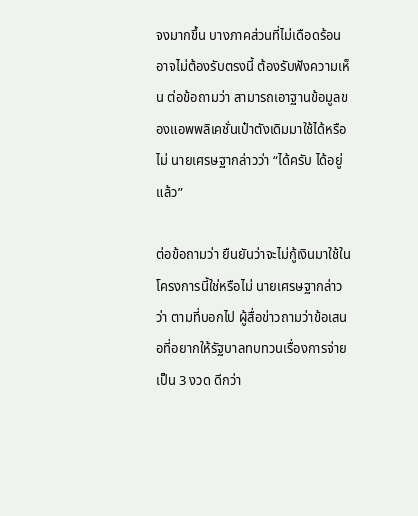จงมากขึ้น บางภาคส่วนที่ไม่เดือดร้อนอาจไม่ต้องรับตรงนี้ ต้องรับฟังความเห็น ต่อข้อถามว่า สามารถเอาฐานข้อมูลของแอพพลิเคชั่นเป๋าตังเดิมมาใช้ได้หรือไม่ นายเศรษฐากล่าวว่า “ได้ครับ ได้อยู่แล้ว”

ต่อข้อถามว่า ยืนยันว่าจะไม่กู้เงินมาใช้ในโครงการนี้ใช่หรือไม่ นายเศรษฐากล่าวว่า ตามที่บอกไป ผู้สื่อข่าวถามว่าข้อเสนอที่อยากให้รัฐบาลทบทวนเรื่องการจ่ายเป็น 3 งวด ดีกว่า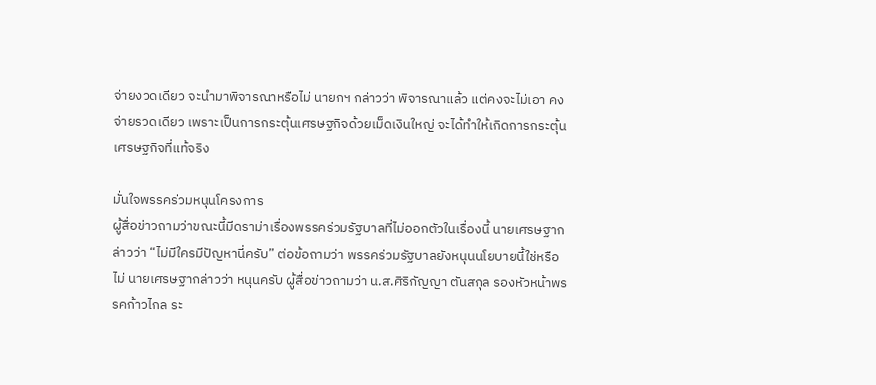จ่ายงวดเดียว จะนำมาพิจารณาหรือไม่ นายกฯ กล่าวว่า พิจารณาแล้ว แต่คงจะไม่เอา คงจ่ายรวดเดียว เพราะเป็นการกระตุ้นเศรษฐกิจด้วยเม็ดเงินใหญ่ จะได้ทำให้เกิดการกระตุ้นเศรษฐกิจที่แท้จริง

มั่นใจพรรคร่วมหนุนโครงการ
ผู้สื่อข่าวถามว่าขณะนี้มีดราม่าเรื่องพรรคร่วมรัฐบาลที่ไม่ออกตัวในเรื่องนี้ นายเศรษฐากล่าวว่า “ไม่มีใครมีปัญหานี่ครับ” ต่อข้อถามว่า พรรคร่วมรัฐบาลยังหนุนนโยบายนี้ใช่หรือไม่ นายเศรษฐากล่าวว่า หนุนครับ ผู้สื่อข่าวถามว่า น.ส.ศิริกัญญา ตันสกุล รองหัวหน้าพรรคก้าวไกล ระ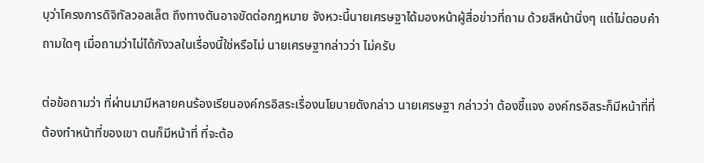บุว่าโครงการดิจิทัลวอลเล็ต ถึงทางตันอาจขัดต่อกฎหมาย จังหวะนี้นายเศรษฐาได้มองหน้าผู้สื่อข่าวที่ถาม ด้วยสีหน้านิ่งๆ แต่ไม่ตอบคำถามใดๆ เมื่อถามว่าไม่ได้กังวลในเรื่องนี้ใช่หรือไม่ นายเศรษฐากล่าวว่า ไม่ครับ

ต่อข้อถามว่า ที่ผ่านมามีหลายคนร้องเรียนองค์กรอิสระเรื่องนโยบายดังกล่าว นายเศรษฐา กล่าวว่า ต้องชี้แจง องค์กรอิสระก็มีหน้าที่ที่ต้องทำหน้าที่ของเขา ตนก็มีหน้าที่ ที่จะต้อ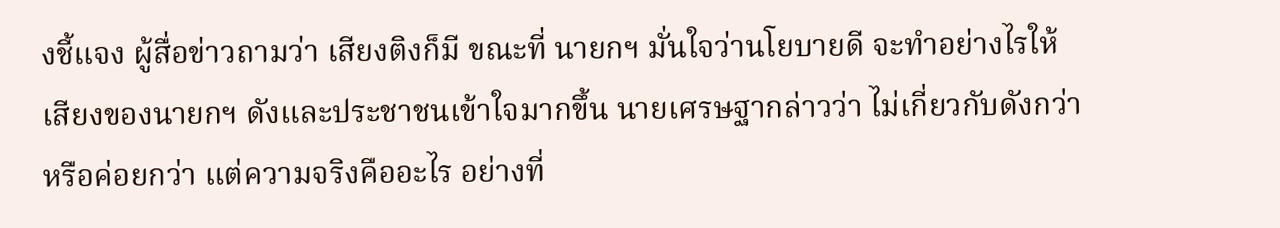งชี้แจง ผู้สื่อข่าวถามว่า เสียงติงก็มี ขณะที่ นายกฯ มั่นใจว่านโยบายดี จะทำอย่างไรให้เสียงของนายกฯ ดังและประชาชนเข้าใจมากขึ้น นายเศรษฐากล่าวว่า ไม่เกี่ยวกับดังกว่าหรือค่อยกว่า แต่ความจริงคืออะไร อย่างที่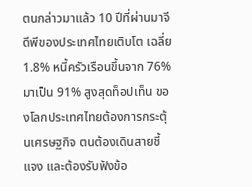ตนกล่าวมาแล้ว 10 ปีที่ผ่านมาจีดีพีของประเทศไทยเติบโต เฉลี่ย 1.8% หนี้ครัวเรือนขึ้นจาก 76% มาเป็น 91% สูงสุดท็อปเท็น ของโลกประเทศไทยต้องการกระตุ้นเศรษฐกิจ ตนต้องเดินสายชี้แจง และต้องรับฟังข้อ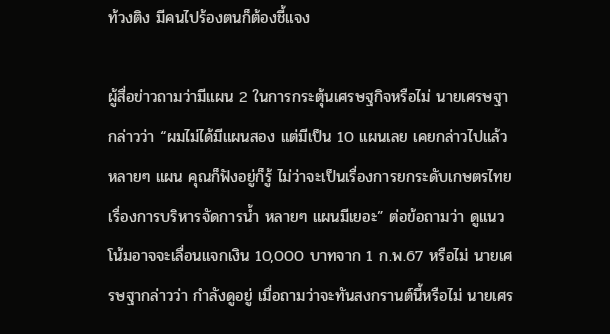ท้วงติง มีคนไปร้องตนก็ต้องชี้แจง

ผู้สื่อข่าวถามว่ามีแผน 2 ในการกระตุ้นเศรษฐกิจหรือไม่ นายเศรษฐากล่าวว่า “ผมไม่ได้มีแผนสอง แต่มีเป็น 10 แผนเลย เคยกล่าวไปแล้วหลายๆ แผน คุณก็ฟังอยู่ก็รู้ ไม่ว่าจะเป็นเรื่องการยกระดับเกษตรไทย เรื่องการบริหารจัดการน้ำ หลายๆ แผนมีเยอะ” ต่อข้อถามว่า ดูแนวโน้มอาจจะเลื่อนแจกเงิน 10,000 บาทจาก 1 ก.พ.67 หรือไม่ นายเศรษฐากล่าวว่า กำลังดูอยู่ เมื่อถามว่าจะทันสงกรานต์นี้หรือไม่ นายเศร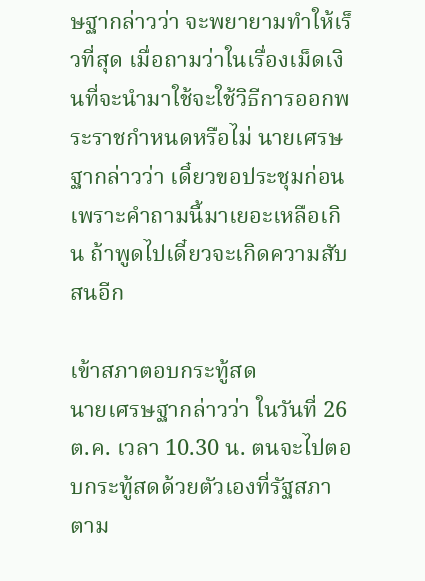ษฐากล่าวว่า จะพยายามทำให้เร็วที่สุด เมื่อถามว่าในเรื่องเม็ดเงินที่จะนำมาใช้จะใช้วิธีการออกพระราชกำหนดหรือไม่ นายเศรษฐากล่าวว่า เดี๋ยวขอประชุมก่อน เพราะคำถามนี้มาเยอะเหลือเกิน ถ้าพูดไปเดี๋ยวจะเกิดความสับสนอีก

เข้าสภาตอบกระทู้สด
นายเศรษฐากล่าวว่า ในวันที่ 26 ต.ค. เวลา 10.30 น. ตนจะไปตอบกระทู้สดด้วยตัวเองที่รัฐสภา ตาม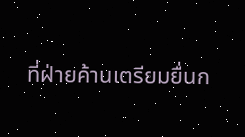ที่ฝ่ายค้านเตรียมยื่นก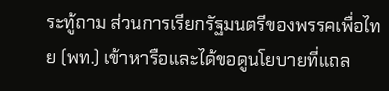ระทู้ถาม ส่วนการเรียกรัฐมนตรีของพรรคเพื่อไทย (พท.) เข้าหารือและได้ขอดูนโยบายที่แถล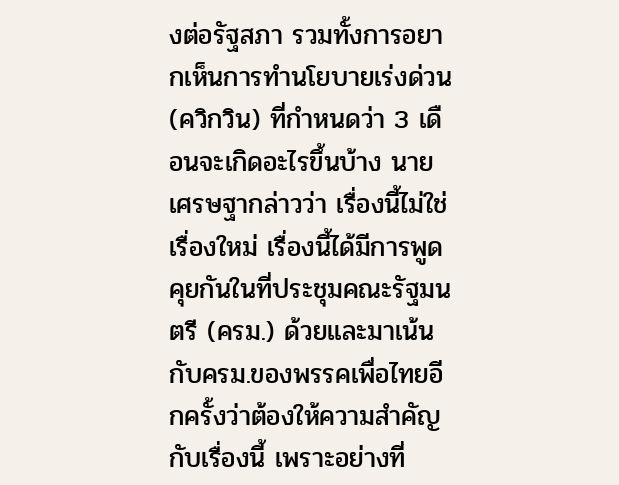งต่อรัฐสภา รวมทั้งการอยากเห็นการทำนโยบายเร่งด่วน (ควิกวิน) ที่กำหนดว่า 3 เดือนจะเกิดอะไรขึ้นบ้าง นายเศรษฐากล่าวว่า เรื่องนี้ไม่ใช่เรื่องใหม่ เรื่องนี้ได้มีการพูดคุยกันในที่ประชุมคณะรัฐมนตรี (ครม.) ด้วยและมาเน้นกับครม.ของพรรคเพื่อไทยอีกครั้งว่าต้องให้ความสำคัญกับเรื่องนี้ เพราะอย่างที่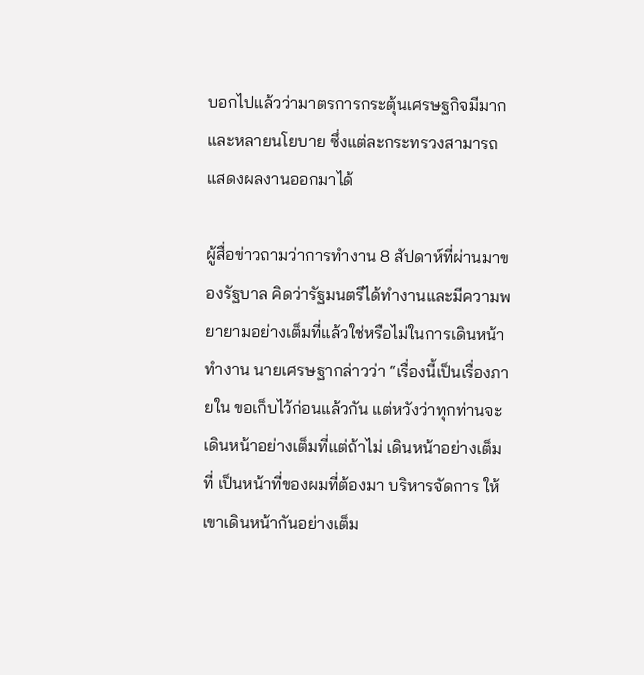บอกไปแล้วว่ามาตรการกระตุ้นเศรษฐกิจมีมากและหลายนโยบาย ซึ่งแต่ละกระทรวงสามารถแสดงผลงานออกมาได้

ผู้สื่อข่าวถามว่าการทำงาน 8 สัปดาห์ที่ผ่านมาของรัฐบาล คิดว่ารัฐมนตรีได้ทำงานและมีความพยายามอย่างเต็มที่แล้วใช่หรือไม่ในการเดินหน้าทำงาน นายเศรษฐากล่าวว่า “เรื่องนี้เป็นเรื่องภายใน ขอเก็บไว้ก่อนแล้วกัน แต่หวังว่าทุกท่านจะเดินหน้าอย่างเต็มที่แต่ถ้าไม่ เดินหน้าอย่างเต็มที่ เป็นหน้าที่ของผมที่ต้องมา บริหารจัดการ ให้เขาเดินหน้ากันอย่างเต็ม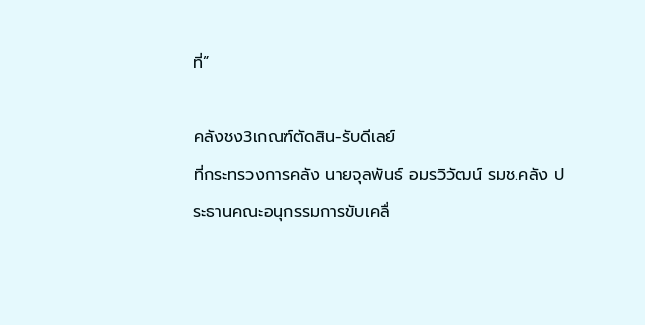ที่”

คลังชง3เกณฑ์ตัดสิน-รับดีเลย์
ที่กระทรวงการคลัง นายจุลพันธ์ อมรวิวัฒน์ รมช.คลัง ประธานคณะอนุกรรมการขับเคลื่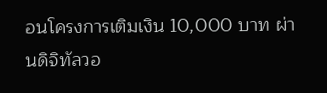อนโครงการเติมเงิน 10,000 บาท ผ่านดิจิทัลวอ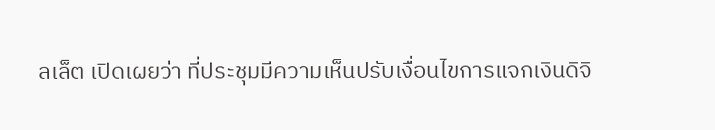ลเล็ต เปิดเผยว่า ที่ประชุมมีความเห็นปรับเงื่อนไขการแจกเงินดิจิ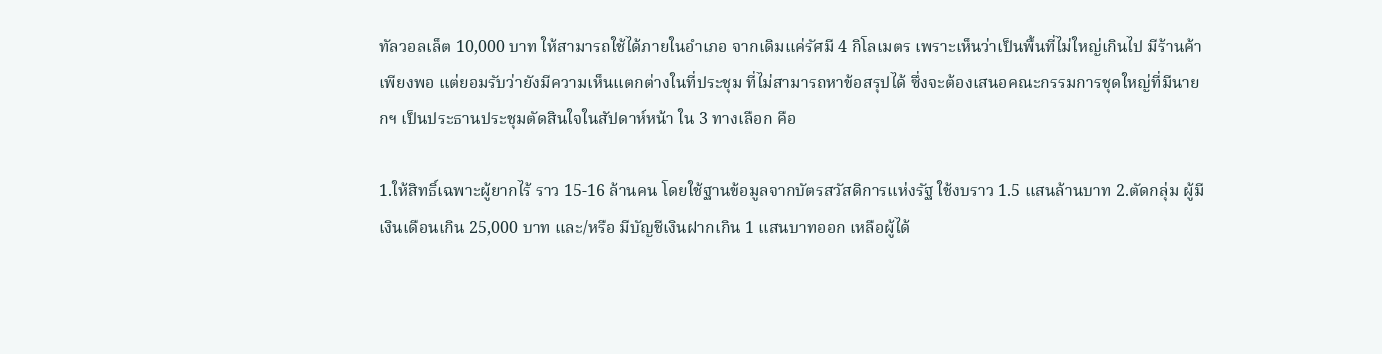ทัลวอลเล็ต 10,000 บาท ให้สามารถใช้ได้ภายในอำเภอ จากเดิมแค่รัศมี 4 กิโลเมตร เพราะเห็นว่าเป็นพื้นที่ไม่ใหญ่เกินไป มีร้านค้าเพียงพอ แต่ยอมรับว่ายังมีความเห็นแตกต่างในที่ประชุม ที่ไม่สามารถหาข้อสรุปได้ ซึ่งจะต้องเสนอคณะกรรมการชุดใหญ่ที่มีนายกฯ เป็นประธานประชุมตัดสินใจในสัปดาห์หน้า ใน 3 ทางเลือก คือ

1.ให้สิทธิ์เฉพาะผู้ยากไร้ ราว 15-16 ล้านคน โดยใช้ฐานข้อมูลจากบัตรสวัสดิการแห่งรัฐ ใช้งบราว 1.5 แสนล้านบาท 2.ตัดกลุ่ม ผู้มีเงินเดือนเกิน 25,000 บาท และ/หรือ มีบัญชีเงินฝากเกิน 1 แสนบาทออก เหลือผู้ได้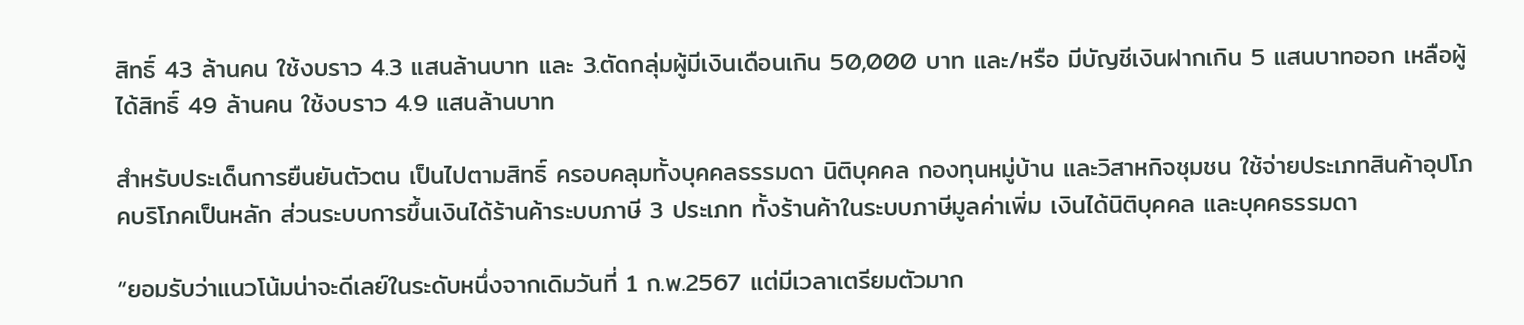สิทธิ์ 43 ล้านคน ใช้งบราว 4.3 แสนล้านบาท และ 3.ตัดกลุ่มผู้มีเงินเดือนเกิน 50,000 บาท และ/หรือ มีบัญชีเงินฝากเกิน 5 แสนบาทออก เหลือผู้ได้สิทธิ์ 49 ล้านคน ใช้งบราว 4.9 แสนล้านบาท

สำหรับประเด็นการยืนยันตัวตน เป็นไปตามสิทธิ์ ครอบคลุมทั้งบุคคลธรรมดา นิติบุคคล กองทุนหมู่บ้าน และวิสาหกิจชุมชน ใช้จ่ายประเภทสินค้าอุปโภคบริโภคเป็นหลัก ส่วนระบบการขึ้นเงินได้ร้านค้าระบบภาษี 3 ประเภท ทั้งร้านค้าในระบบภาษีมูลค่าเพิ่ม เงินได้นิติบุคคล และบุคคธรรมดา

“ยอมรับว่าแนวโน้มน่าจะดีเลย์ในระดับหนึ่งจากเดิมวันที่ 1 ก.พ.2567 แต่มีเวลาเตรียมตัวมาก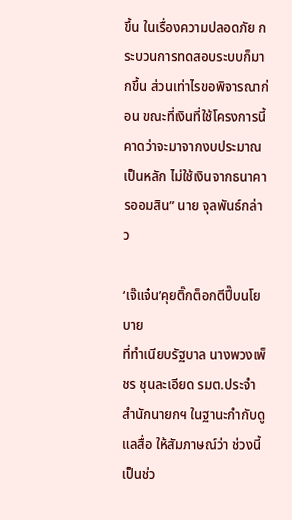ขึ้น ในเรื่องความปลอดภัย กระบวนการทดสอบระบบก็มากขึ้น ส่วนเท่าไรขอพิจารณาก่อน ขณะที่เงินที่ใช้โครงการนี้คาดว่าจะมาจากงบประมาณเป็นหลัก ไม่ใช้เงินจากธนาคารออมสิน” นาย จุลพันธ์กล่าว

‘เจ๊แจ๋น’คุยติ๊กต็อกตีปี๊บนโยบาย
ที่ทำเนียบรัฐบาล นางพวงเพ็ชร ชุนละเอียด รมต.ประจำสำนักนายกฯ ในฐานะกำกับดูแลสื่อ ให้สัมภาษณ์ว่า ช่วงนี้เป็นช่ว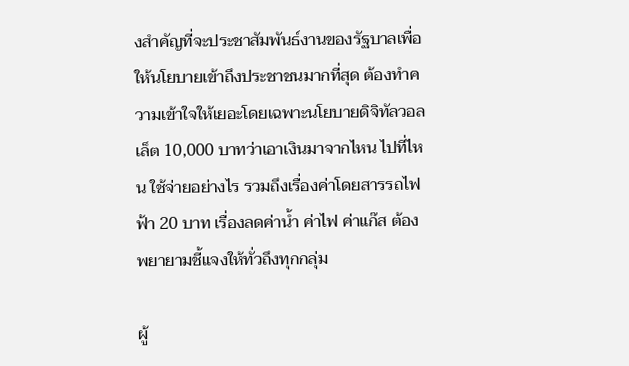งสำคัญที่จะประชาสัมพันธ์งานของรัฐบาลเพื่อให้นโยบายเข้าถึงประชาชนมากที่สุด ต้องทำความเข้าใจให้เยอะโดยเฉพาะนโยบายดิจิทัลวอลเล็ต 10,000 บาทว่าเอาเงินมาจากไหน ไปที่ไหน ใช้จ่ายอย่างไร รวมถึงเรื่องค่าโดยสารรถไฟฟ้า 20 บาท เรื่องลดค่าน้ำ ค่าไฟ ค่าแก๊ส ต้องพยายามชี้แจงให้ทั่วถึงทุกกลุ่ม

ผู้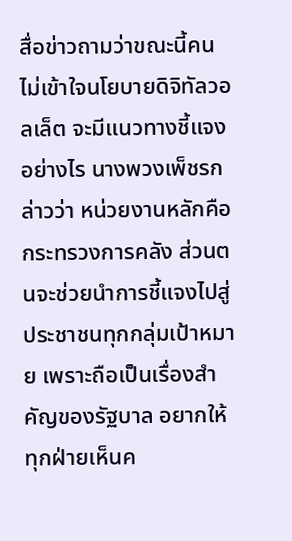สื่อข่าวถามว่าขณะนี้คนไม่เข้าใจนโยบายดิจิทัลวอลเล็ต จะมีแนวทางชี้แจงอย่างไร นางพวงเพ็ชรกล่าวว่า หน่วยงานหลักคือกระทรวงการคลัง ส่วนตนจะช่วยนำการชี้แจงไปสู่ประชาชนทุกกลุ่มเป้าหมาย เพราะถือเป็นเรื่องสำคัญของรัฐบาล อยากให้ทุกฝ่ายเห็นค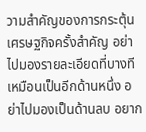วามสำคัญของการกระตุ้นเศรษฐกิจครั้งสำคัญ อย่าไปมองรายละเอียดที่บางทีเหมือนเป็นอีกด้านหนึ่ง อย่าไปมองเป็นด้านลบ อยาก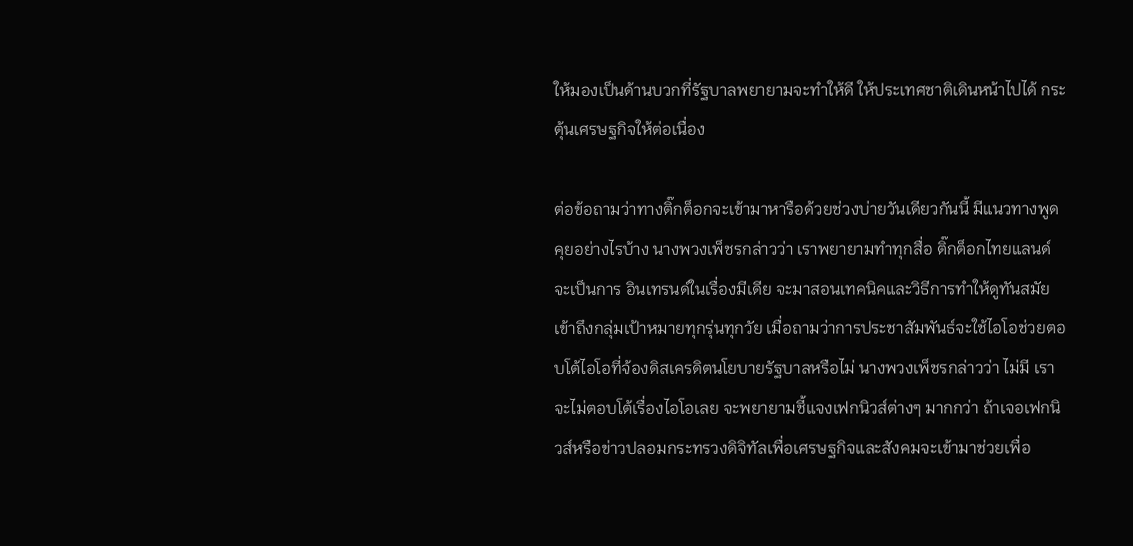ให้มองเป็นด้านบวกที่รัฐบาลพยายามจะทำให้ดี ให้ประเทศชาติเดินหน้าไปได้ กระตุ้นเศรษฐกิจให้ต่อเนื่อง

ต่อข้อถามว่าทางติ๊กต็อกจะเข้ามาหารือด้วยช่วงบ่ายวันเดียวกันนี้ มีแนวทางพูดคุยอย่างไรบ้าง นางพวงเพ็ชรกล่าวว่า เราพยายามทำทุกสื่อ ติ๊กต็อกไทยแลนด์จะเป็นการ อินเทรนด์ในเรื่องมีเดีย จะมาสอนเทคนิคและวิธีการทำให้ดูทันสมัย เข้าถึงกลุ่มเป้าหมายทุกรุ่นทุกวัย เมื่อถามว่าการประชาสัมพันธ์จะใช้ไอโอช่วยตอบโต้ไอโอที่จ้องดิสเครดิตนโยบายรัฐบาลหรือไม่ นางพวงเพ็ชรกล่าวว่า ไม่มี เราจะไม่ตอบโต้เรื่องไอโอเลย จะพยายามชี้แจงเฟกนิวส์ต่างๆ มากกว่า ถ้าเจอเฟกนิวส์หรือข่าวปลอมกระทรวงดิจิทัลเพื่อเศรษฐกิจและสังคมจะเข้ามาช่วยเพื่อ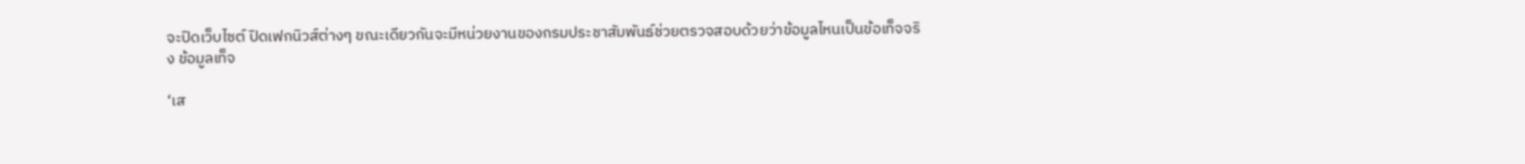จะปิดเว็บไซต์ ปิดเฟกนิวส์ต่างๆ ขณะเดียวกันจะมีหน่วยงานของกรมประชาสัมพันธ์ช่วยตรวจสอบด้วยว่าข้อมูลไหนเป็นข้อเท็จจริง ข้อมูลเท็จ

‘เส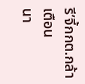รี’จี้กกต.กล้าเตือน
นา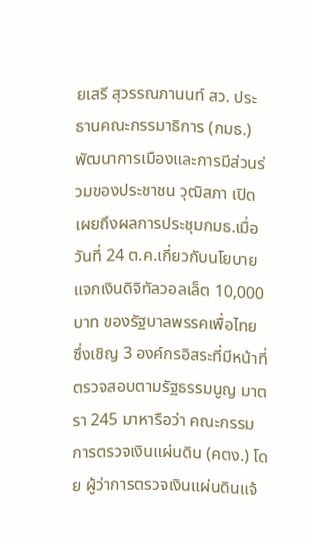ยเสรี สุวรรณภานนท์ สว. ประธานคณะกรรมาธิการ (กมธ.) พัฒนาการเมืองและการมีส่วนร่วมของประชาชน วุฒิสภา เปิดเผยถึงผลการประชุมกมธ.เมื่อวันที่ 24 ต.ค.เกี่ยวกับนโยบายแจกเงินดิจิทัลวอลเล็ต 10,000 บาท ของรัฐบาลพรรคเพื่อไทย ซึ่งเชิญ 3 องค์กรอิสระที่มีหน้าที่ตรวจสอบตามรัฐธรรมนูญ มาตรา 245 มาหารือว่า คณะกรรมการตรวจเงินแผ่นดิน (คตง.) โดย ผู้ว่าการตรวจเงินแผ่นดินแจ้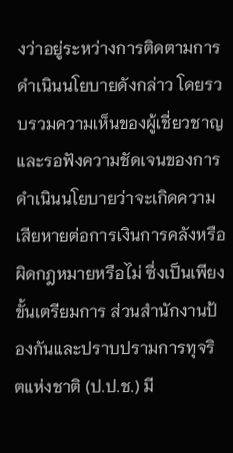งว่าอยู่ระหว่างการติดตามการดำเนินนโยบายดังกล่าว โดยรวบรวมความเห็นของผู้เชี่ยวชาญ และรอฟังความชัดเจนของการดำเนินนโยบายว่าจะเกิดความเสียหายต่อการเงินการคลังหรือผิดกฎหมายหรือไม่ ซึ่งเป็นเพียงขั้นเตรียมการ ส่วนสำนักงานป้องกันและปราบปรามการทุจริตแห่งชาติ (ป.ป.ช.) มี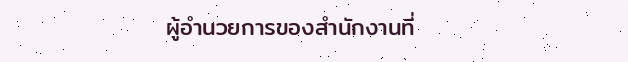ผู้อำนวยการของสำนักงานที่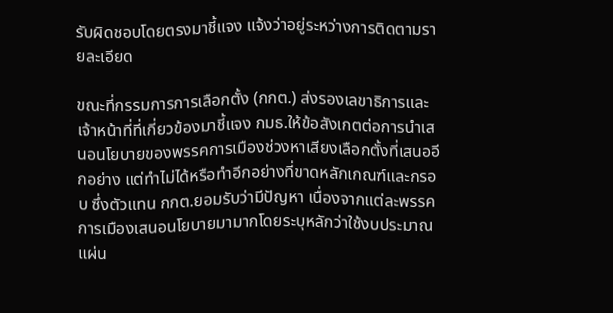รับผิดชอบโดยตรงมาชี้แจง แจ้งว่าอยู่ระหว่างการติดตามรายละเอียด

ขณะที่กรรมการการเลือกตั้ง (กกต.) ส่งรองเลขาธิการและเจ้าหน้าที่ที่เกี่ยวข้องมาชี้แจง กมธ.ให้ข้อสังเกตต่อการนำเสนอนโยบายของพรรคการเมืองช่วงหาเสียงเลือกตั้งที่เสนออีกอย่าง แต่ทำไม่ได้หรือทำอีกอย่างที่ขาดหลักเกณฑ์และกรอบ ซึ่งตัวแทน กกต.ยอมรับว่ามีปัญหา เนื่องจากแต่ละพรรคการเมืองเสนอนโยบายมามากโดยระบุหลักว่าใช้งบประมาณแผ่น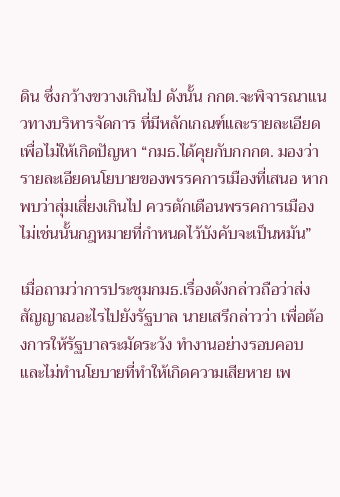ดิน ซึ่งกว้างขวางเกินไป ดังนั้น กกต.จะพิจารณาแนวทางบริหารจัดการ ที่มีหลักเกณฑ์และรายละเอียด เพื่อไม่ให้เกิดปัญหา “กมธ.ได้คุยกับกกกต. มองว่ารายละเอียดนโยบายของพรรคการเมืองที่เสนอ หากพบว่าสุ่มเสี่ยงเกินไป ควรตักเตือนพรรคการเมือง ไม่เช่นนั้นกฎหมายที่กำหนดไว้บังคับจะเป็นหมัน”

เมื่อถามว่าการประชุมกมธ.เรื่องดังกล่าวถือว่าส่งสัญญาณอะไรไปยังรัฐบาล นายเสรีกล่าวว่า เพื่อต้องการให้รัฐบาลระมัดระวัง ทำงานอย่างรอบคอบ และไม่ทำนโยบายที่ทำให้เกิดความเสียหาย เพ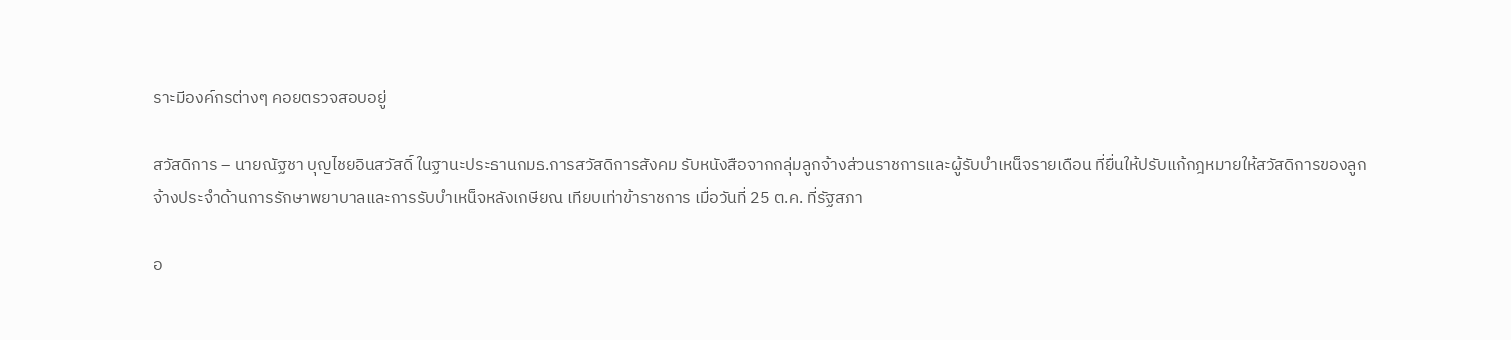ราะมีองค์กรต่างๆ คอยตรวจสอบอยู่

สวัสดิการ – นายณัฐชา บุญไชยอินสวัสดิ์ ในฐานะประธานกมธ.การสวัสดิการสังคม รับหนังสือจากกลุ่มลูกจ้างส่วนราชการและผู้รับบำเหน็จรายเดือน ที่ยื่นให้ปรับแก้กฎหมายให้สวัสดิการของลูกจ้างประจำด้านการรักษาพยาบาลและการรับบำเหน็จหลังเกษียณ เทียบเท่าข้าราชการ เมื่อวันที่ 25 ต.ค. ที่รัฐสภา

อ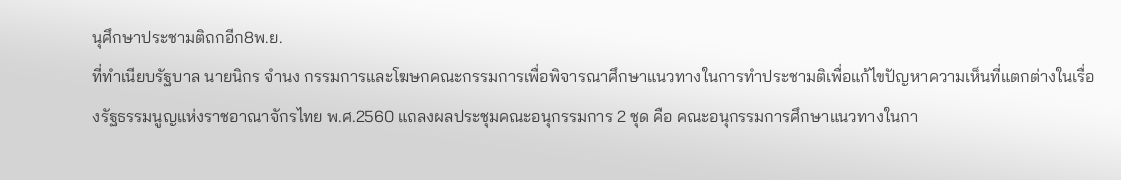นุศึกษาประชามติถกอีก8พ.ย.
ที่ทำเนียบรัฐบาล นายนิกร จำนง กรรมการและโฆษกคณะกรรมการเพื่อพิจารณาศึกษาแนวทางในการทำประชามติเพื่อแก้ไขปัญหาความเห็นที่แตกต่างในเรื่องรัฐธรรมนูญแห่งราชอาณาจักรไทย พ.ศ.2560 แถลงผลประชุมคณะอนุกรรมการ 2 ชุด คือ คณะอนุกรรมการศึกษาแนวทางในกา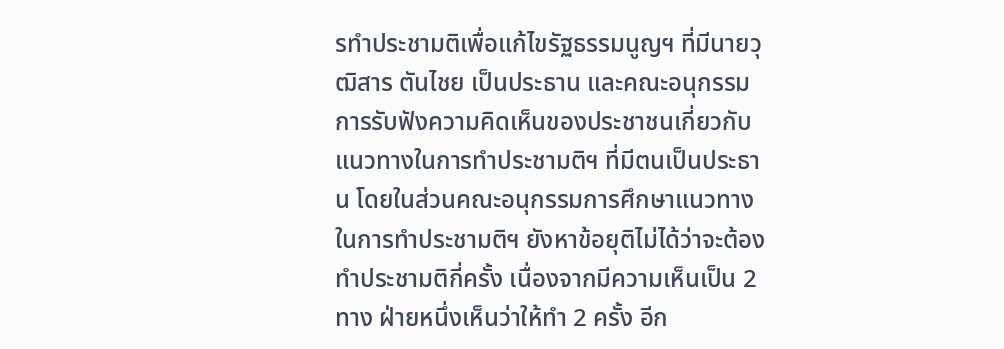รทำประชามติเพื่อแก้ไขรัฐธรรมนูญฯ ที่มีนายวุฒิสาร ตันไชย เป็นประธาน และคณะอนุกรรมการรับฟังความคิดเห็นของประชาชนเกี่ยวกับแนวทางในการทำประชามติฯ ที่มีตนเป็นประธาน โดยในส่วนคณะอนุกรรมการศึกษาแนวทางในการทำประชามติฯ ยังหาข้อยุติไม่ได้ว่าจะต้องทำประชามติกี่ครั้ง เนื่องจากมีความเห็นเป็น 2 ทาง ฝ่ายหนึ่งเห็นว่าให้ทำ 2 ครั้ง อีก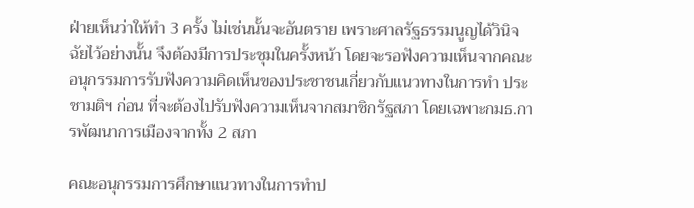ฝ่ายเห็นว่าให้ทำ 3 ครั้ง ไม่เช่นนั้นจะอันตราย เพราะศาลรัฐธรรมนูญได้วินิจฉัยไว้อย่างนั้น จึงต้องมีการประชุมในครั้งหน้า โดยจะรอฟังความเห็นจากคณะอนุกรรมการรับฟังความคิดเห็นของประชาชนเกี่ยวกับแนวทางในการทำ ประชามติฯ ก่อน ที่จะต้องไปรับฟังความเห็นจากสมาชิกรัฐสภา โดยเฉพาะกมธ.การพัฒนาการเมืองจากทั้ง 2 สภา

คณะอนุกรรมการศึกษาแนวทางในการทำป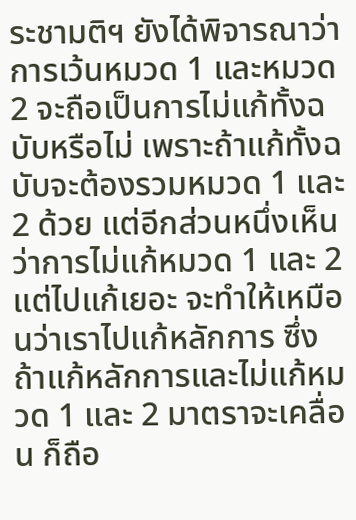ระชามติฯ ยังได้พิจารณาว่าการเว้นหมวด 1 และหมวด 2 จะถือเป็นการไม่แก้ทั้งฉบับหรือไม่ เพราะถ้าแก้ทั้งฉบับจะต้องรวมหมวด 1 และ 2 ด้วย แต่อีกส่วนหนึ่งเห็นว่าการไม่แก้หมวด 1 และ 2 แต่ไปแก้เยอะ จะทำให้เหมือนว่าเราไปแก้หลักการ ซึ่งถ้าแก้หลักการและไม่แก้หมวด 1 และ 2 มาตราจะเคลื่อน ก็ถือ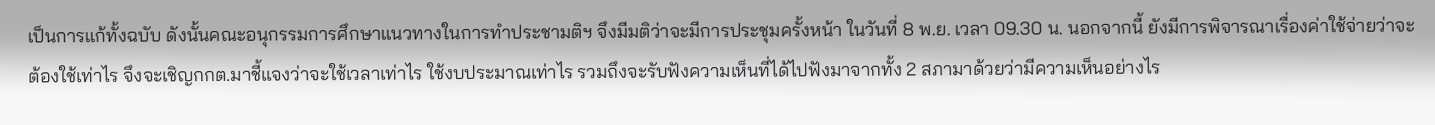เป็นการแก้ทั้งฉบับ ดังนั้นคณะอนุกรรมการศึกษาแนวทางในการทำประชามติฯ จึงมีมติว่าจะมีการประชุมครั้งหน้า ในวันที่ 8 พ.ย. เวลา 09.30 น. นอกจากนี้ ยังมีการพิจารณาเรื่องค่าใช้จ่ายว่าจะต้องใช้เท่าไร จึงจะเชิญกกต.มาชี้แจงว่าจะใช้เวลาเท่าไร ใช้งบประมาณเท่าไร รวมถึงจะรับฟังความเห็นที่ได้ไปฟังมาจากทั้ง 2 สภามาด้วยว่ามีความเห็นอย่างไร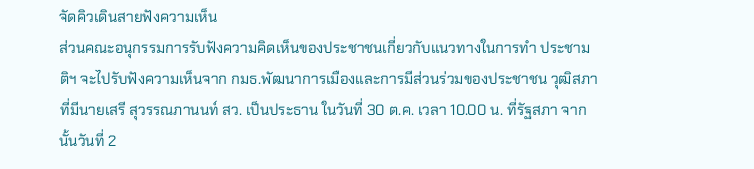จัดคิวเดินสายฟังความเห็น
ส่วนคณะอนุกรรมการรับฟังความคิดเห็นของประชาชนเกี่ยวกับแนวทางในการทำ ประชามติฯ จะไปรับฟังความเห็นจาก กมธ.พัฒนาการเมืองและการมีส่วนร่วมของประชาชน วุฒิสภา ที่มีนายเสรี สุวรรณภานนท์ สว. เป็นประธาน ในวันที่ 30 ต.ค. เวลา 10.00 น. ที่รัฐสภา จากนั้นวันที่ 2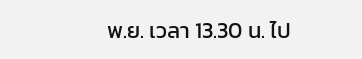พ.ย. เวลา 13.30 น. ไป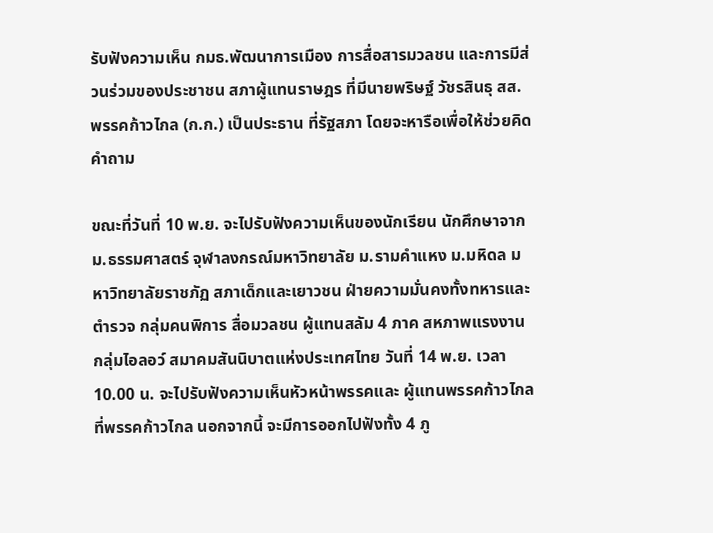รับฟังความเห็น กมธ.พัฒนาการเมือง การสื่อสารมวลชน และการมีส่วนร่วมของประชาชน สภาผู้แทนราษฎร ที่มีนายพริษฐ์ วัชรสินธุ สส.พรรคก้าวไกล (ก.ก.) เป็นประธาน ที่รัฐสภา โดยจะหารือเพื่อให้ช่วยคิดคำถาม

ขณะที่วันที่ 10 พ.ย. จะไปรับฟังความเห็นของนักเรียน นักศึกษาจาก ม.ธรรมศาสตร์ จุฬาลงกรณ์มหาวิทยาลัย ม.รามคำแหง ม.มหิดล มหาวิทยาลัยราชภัฏ สภาเด็กและเยาวชน ฝ่ายความมั่นคงทั้งทหารและตำรวจ กลุ่มคนพิการ สื่อมวลชน ผู้แทนสลัม 4 ภาค สหภาพแรงงาน กลุ่มไอลอว์ สมาคมสันนิบาตแห่งประเทศไทย วันที่ 14 พ.ย. เวลา 10.00 น. จะไปรับฟังความเห็นหัวหน้าพรรคและ ผู้แทนพรรคก้าวไกล ที่พรรคก้าวไกล นอกจากนี้ จะมีการออกไปฟังทั้ง 4 ภู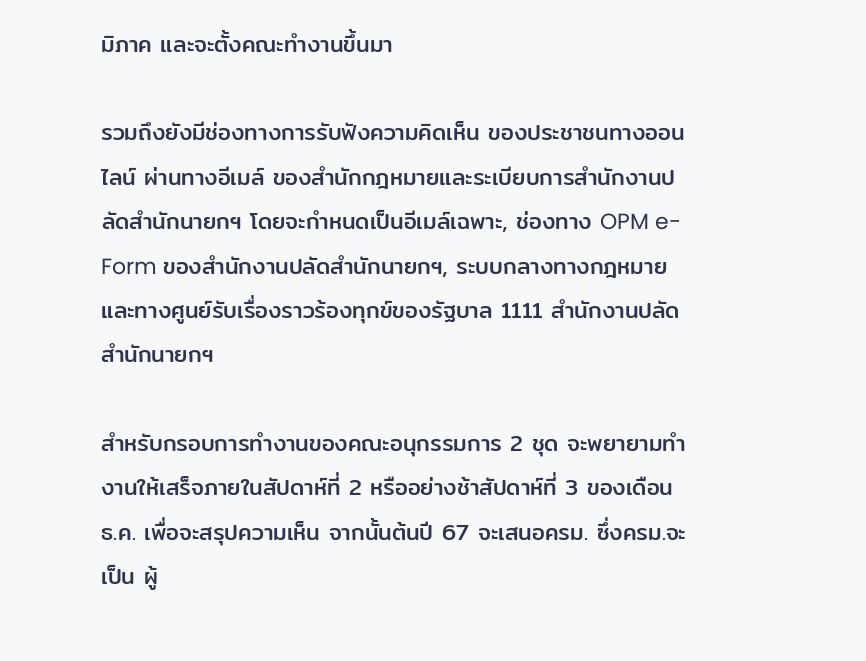มิภาค และจะตั้งคณะทำงานขึ้นมา

รวมถึงยังมีช่องทางการรับฟังความคิดเห็น ของประชาชนทางออนไลน์ ผ่านทางอีเมล์ ของสำนักกฎหมายและระเบียบการสำนักงานปลัดสำนักนายกฯ โดยจะกำหนดเป็นอีเมล์เฉพาะ, ช่องทาง OPM e-Form ของสำนักงานปลัดสำนักนายกฯ, ระบบกลางทางกฎหมาย และทางศูนย์รับเรื่องราวร้องทุกข์ของรัฐบาล 1111 สำนักงานปลัดสำนักนายกฯ

สำหรับกรอบการทำงานของคณะอนุกรรมการ 2 ชุด จะพยายามทำงานให้เสร็จภายในสัปดาห์ที่ 2 หรืออย่างช้าสัปดาห์ที่ 3 ของเดือน ธ.ค. เพื่อจะสรุปความเห็น จากนั้นต้นปี 67 จะเสนอครม. ซึ่งครม.จะเป็น ผู้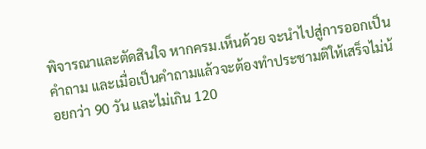พิจารณาและตัดสินใจ หากครม.เห็นด้วย จะนำไปสู่การออกเป็นคำถาม และเมื่อเป็นคำถามแล้วจะต้องทำประชามติให้เสร็จไม่น้อยกว่า 90 วัน และไม่เกิน 120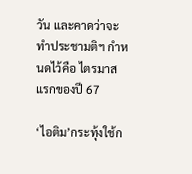วัน และคาดว่าจะทำประชามติฯ กำหนดไว้คือ ไตรมาสแรกของปี 67

‘ไอติม’กระทุ้งใช้ก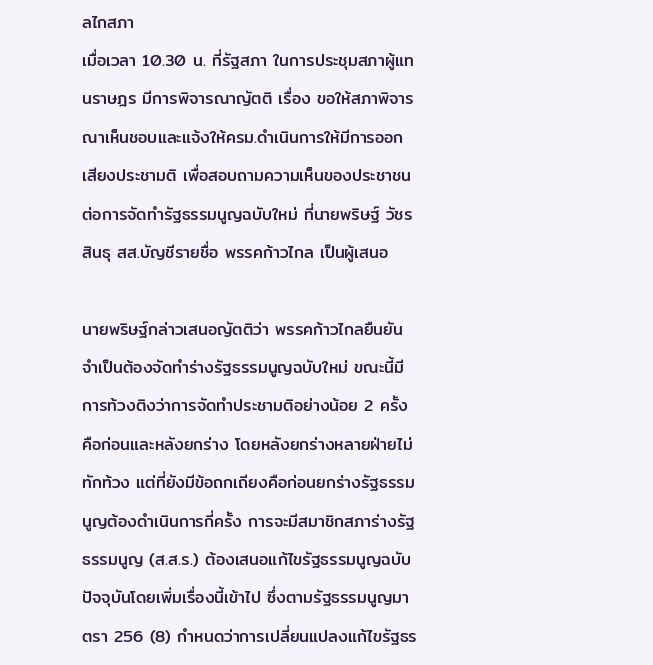ลไกสภา
เมื่อเวลา 10.30 น. ที่รัฐสภา ในการประชุมสภาผู้แทนราษฎร มีการพิจารณาญัตติ เรื่อง ขอให้สภาพิจารณาเห็นชอบและแจ้งให้ครม.ดำเนินการให้มีการออกเสียงประชามติ เพื่อสอบถามความเห็นของประชาชนต่อการจัดทำรัฐธรรมนูญฉบับใหม่ ที่นายพริษฐ์ วัชรสินธุ สส.บัญชีรายชื่อ พรรคก้าวไกล เป็นผู้เสนอ

นายพริษฐ์กล่าวเสนอญัตติว่า พรรคก้าวไกลยืนยันจำเป็นต้องจัดทำร่างรัฐธรรมนูญฉบับใหม่ ขณะนี้มีการท้วงติงว่าการจัดทำประชามติอย่างน้อย 2 ครั้ง คือก่อนและหลังยกร่าง โดยหลังยกร่างหลายฝ่ายไม่ทักท้วง แต่ที่ยังมีข้อถกเถียงคือก่อนยกร่างรัฐธรรมนูญต้องดำเนินการกี่ครั้ง การจะมีสมาชิกสภาร่างรัฐธรรมนูญ (ส.ส.ร.) ต้องเสนอแก้ไขรัฐธรรมนูญฉบับปัจจุบันโดยเพิ่มเรื่องนี้เข้าไป ซึ่งตามรัฐธรรมนูญมาตรา 256 (8) กำหนดว่าการเปลี่ยนแปลงแก้ไขรัฐธร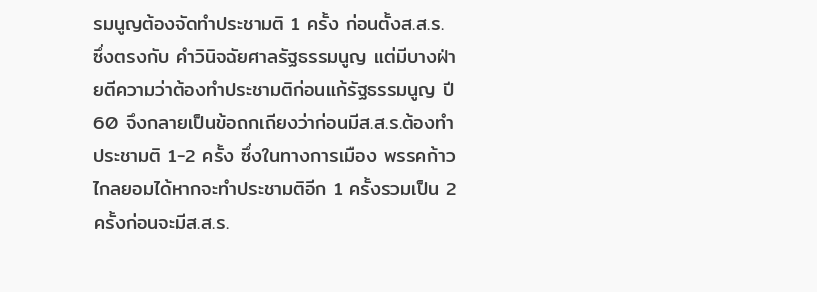รมนูญต้องจัดทำประชามติ 1 ครั้ง ก่อนตั้งส.ส.ร. ซึ่งตรงกับ คำวินิจฉัยศาลรัฐธรรมนูญ แต่มีบางฝ่ายตีความว่าต้องทำประชามติก่อนแก้รัฐธรรมนูญ ปี 60 จึงกลายเป็นข้อถกเถียงว่าก่อนมีส.ส.ร.ต้องทำประชามติ 1-2 ครั้ง ซึ่งในทางการเมือง พรรคก้าวไกลยอมได้หากจะทำประชามติอีก 1 ครั้งรวมเป็น 2 ครั้งก่อนจะมีส.ส.ร.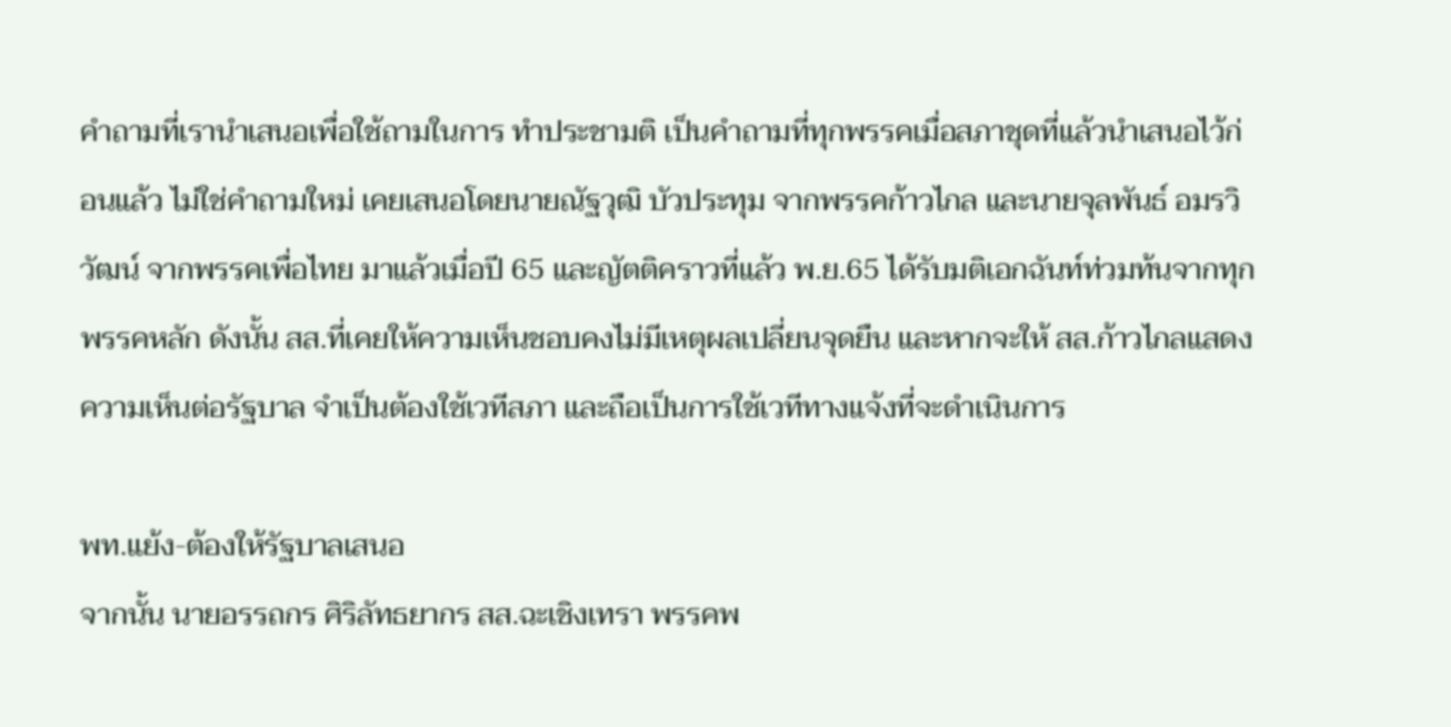คำถามที่เรานำเสนอเพื่อใช้ถามในการ ทำประชามติ เป็นคำถามที่ทุกพรรคเมื่อสภาชุดที่แล้วนำเสนอไว้ก่อนแล้ว ไม่ใช่คำถามใหม่ เคยเสนอโดยนายณัฐวุฒิ บัวประทุม จากพรรคก้าวไกล และนายจุลพันธ์ อมรวิวัฒน์ จากพรรคเพื่อไทย มาแล้วเมื่อปี 65 และญัตติคราวที่แล้ว พ.ย.65 ได้รับมติเอกฉันท์ท่วมท้นจากทุกพรรคหลัก ดังนั้น สส.ที่เคยให้ความเห็นชอบคงไม่มีเหตุผลเปลี่ยนจุดยืน และหากจะให้ สส.ก้าวไกลแสดงความเห็นต่อรัฐบาล จำเป็นต้องใช้เวทีสภา และถือเป็นการใช้เวทีทางแจ้งที่จะดำเนินการ

พท.แย้ง-ต้องให้รัฐบาลเสนอ
จากนั้น นายอรรถกร ศิริลัทธยากร สส.ฉะเชิงเทรา พรรคพ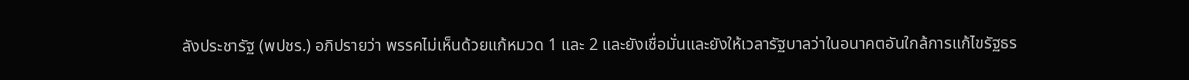ลังประชารัฐ (พปชร.) อภิปรายว่า พรรคไม่เห็นด้วยแก้หมวด 1 และ 2 และยังเชื่อมั่นและยังให้เวลารัฐบาลว่าในอนาคตอันใกล้การแก้ไขรัฐธร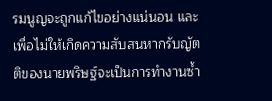รมนูญจะถูกแก้ไขอย่างแน่นอน และเพื่อไม่ให้เกิดความสับสนหากรับญัตติของนายพริษฐ์จะเป็นการทำงานซ้ำ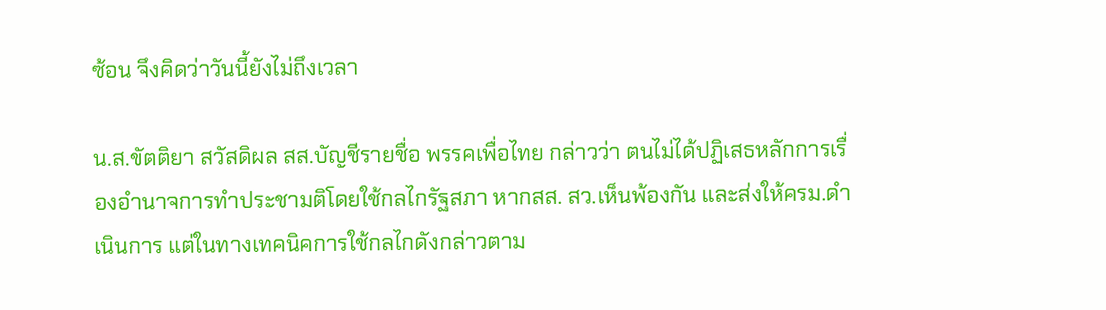ซ้อน จึงคิดว่าวันนี้ยังไม่ถึงเวลา

น.ส.ขัตติยา สวัสดิผล สส.บัญชีรายชื่อ พรรคเพื่อไทย กล่าวว่า ตนไม่ได้ปฏิเสธหลักการเรื่องอำนาจการทำประชามติโดยใช้กลไกรัฐสภา หากสส. สว.เห็นพ้องกัน และส่งให้ครม.ดำเนินการ แต่ในทางเทคนิคการใช้กลไกดังกล่าวตาม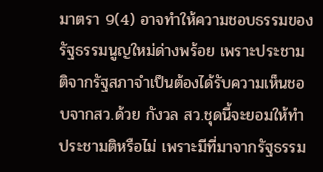มาตรา 9(4) อาจทำให้ความชอบธรรมของรัฐธรรมนูญใหม่ด่างพร้อย เพราะประชามติจากรัฐสภาจำเป็นต้องได้รับความเห็นชอบจากสว.ด้วย กังวล สว.ชุดนี้จะยอมให้ทำประชามติหรือไม่ เพราะมีที่มาจากรัฐธรรม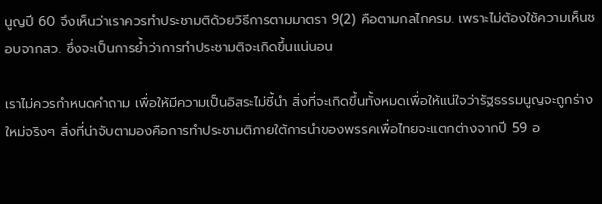นูญปี 60 จึงเห็นว่าเราควรทำประชามติด้วยวิธีการตามมาตรา 9(2) คือตามกลไกครม. เพราะไม่ต้องใช้ความเห็นชอบจากสว. ซึ่งจะเป็นการย้ำว่าการทำประชามติจะเกิดขึ้นแน่นอน

เราไม่ควรกำหนดคำถาม เพื่อให้มีความเป็นอิสระไม่ชี้นำ สิ่งที่จะเกิดขึ้นทั้งหมดเพื่อให้แน่ใจว่ารัฐธรรมนูญจะถูกร่างใหม่จริงๆ สิ่งที่น่าจับตามองคือการทำประชามติภายใต้การนำของพรรคเพื่อไทยจะแตกต่างจากปี 59 อ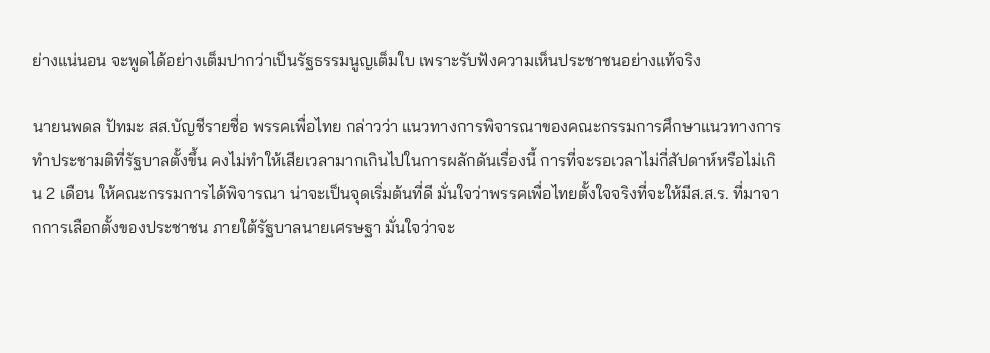ย่างแน่นอน จะพูดได้อย่างเต็มปากว่าเป็นรัฐธรรมนูญเต็มใบ เพราะรับฟังความเห็นประชาชนอย่างแท้จริง

นายนพดล ปัทมะ สส.บัญชีรายชื่อ พรรคเพื่อไทย กล่าวว่า แนวทางการพิจารณาของคณะกรรมการศึกษาแนวทางการทำประชามติที่รัฐบาลตั้งขึ้น คงไม่ทำให้เสียเวลามากเกินไปในการผลักดันเรื่องนี้ การที่จะรอเวลาไม่กี่สัปดาห์หรือไม่เกิน 2 เดือน ให้คณะกรรมการได้พิจารณา น่าจะเป็นจุดเริ่มต้นที่ดี มั่นใจว่าพรรคเพื่อไทยตั้งใจจริงที่จะให้มีส.ส.ร. ที่มาจากการเลือกตั้งของประชาชน ภายใต้รัฐบาลนายเศรษฐา มั่นใจว่าจะ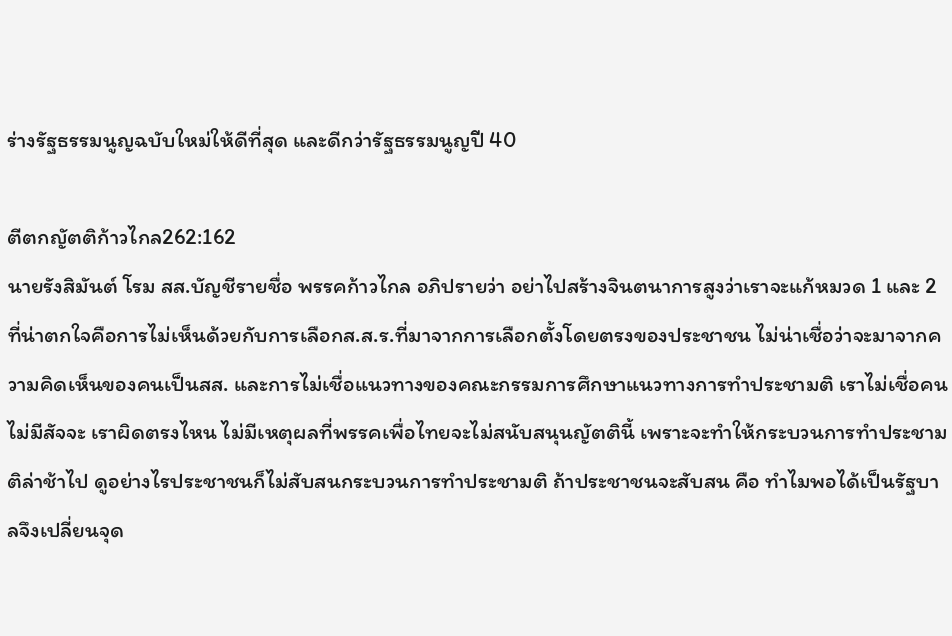ร่างรัฐธรรมนูญฉบับใหม่ให้ดีที่สุด และดีกว่ารัฐธรรมนูญปี 40

ตีตกญัตติก้าวไกล262:162
นายรังสิมันต์ โรม สส.บัญชีรายชื่อ พรรคก้าวไกล อภิปรายว่า อย่าไปสร้างจินตนาการสูงว่าเราจะแก้หมวด 1 และ 2 ที่น่าตกใจคือการไม่เห็นด้วยกับการเลือกส.ส.ร.ที่มาจากการเลือกตั้งโดยตรงของประชาชน ไม่น่าเชื่อว่าจะมาจากความคิดเห็นของคนเป็นสส. และการไม่เชื่อแนวทางของคณะกรรมการศึกษาแนวทางการทำประชามติ เราไม่เชื่อคนไม่มีสัจจะ เราผิดตรงไหน ไม่มีเหตุผลที่พรรคเพื่อไทยจะไม่สนับสนุนญัตตินี้ เพราะจะทำให้กระบวนการทำประชามติล่าช้าไป ดูอย่างไรประชาชนก็ไม่สับสนกระบวนการทำประชามติ ถ้าประชาชนจะสับสน คือ ทำไมพอได้เป็นรัฐบาลจึงเปลี่ยนจุด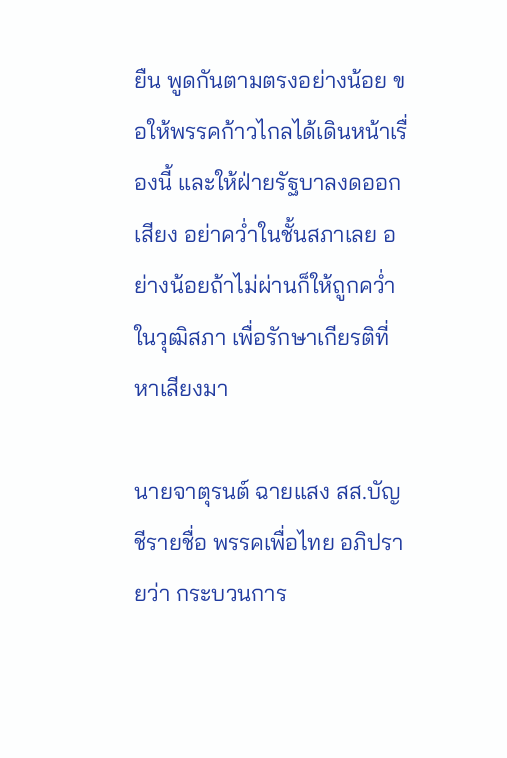ยืน พูดกันตามตรงอย่างน้อย ขอให้พรรคก้าวไกลได้เดินหน้าเรื่องนี้ และให้ฝ่ายรัฐบาลงดออกเสียง อย่าคว่ำในชั้นสภาเลย อย่างน้อยถ้าไม่ผ่านก็ให้ถูกคว่ำในวุฒิสภา เพื่อรักษาเกียรติที่หาเสียงมา

นายจาตุรนต์ ฉายแสง สส.บัญชีรายชื่อ พรรคเพื่อไทย อภิปรายว่า กระบวนการ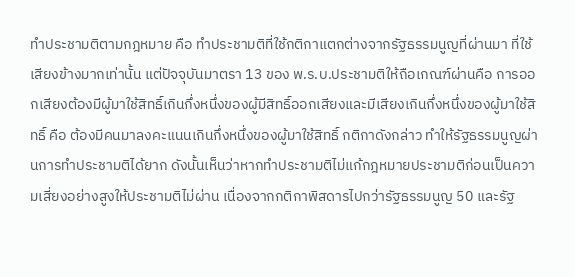ทำประชามติตามกฎหมาย คือ ทำประชามติที่ใช้กติกาแตกต่างจากรัฐธรรมนูญที่ผ่านมา ที่ใช้เสียงข้างมากเท่านั้น แต่ปัจจุบันมาตรา 13 ของ พ.ร.บ.ประชามติให้ถือเกณฑ์ผ่านคือ การออกเสียงต้องมีผู้มาใช้สิทธิ์เกินกึ่งหนึ่งของผู้มีสิทธิ์ออกเสียงและมีเสียงเกินกึ่งหนึ่งของผู้มาใช้สิทธิ์ คือ ต้องมีคนมาลงคะแนนเกินกึ่งหนึ่งของผู้มาใช้สิทธิ์ กติกาดังกล่าว ทำให้รัฐธรรมนูญผ่านการทำประชามติได้ยาก ดังนั้นเห็นว่าหากทำประชามติไม่แก้กฎหมายประชามติก่อนเป็นความเสี่ยงอย่างสูงให้ประชามติไม่ผ่าน เนื่องจากกติกาพิสดารไปกว่ารัฐธรรมนูญ 50 และรัฐ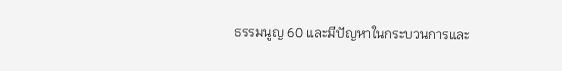ธรรมนูญ 60 และมีปัญหาในกระบวนการและ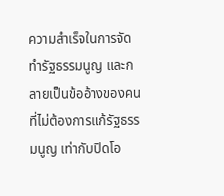ความสำเร็จในการจัดทำรัฐธรรมนูญ และกลายเป็นข้ออ้างของคนที่ไม่ต้องการแก้รัฐธรรมนูญ เท่ากับปิดโอ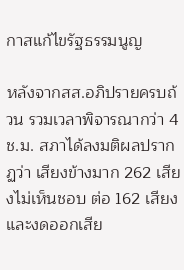กาสแก้ไขรัฐธรรมนูญ

หลังจากสส.อภิปรายครบถ้วน รวมเวลาพิจารณากว่า 4 ช.ม. สภาได้ลงมติผลปรากฏว่า เสียงข้างมาก 262 เสียงไม่เห็นชอบ ต่อ 162 เสียง และงดออกเสีย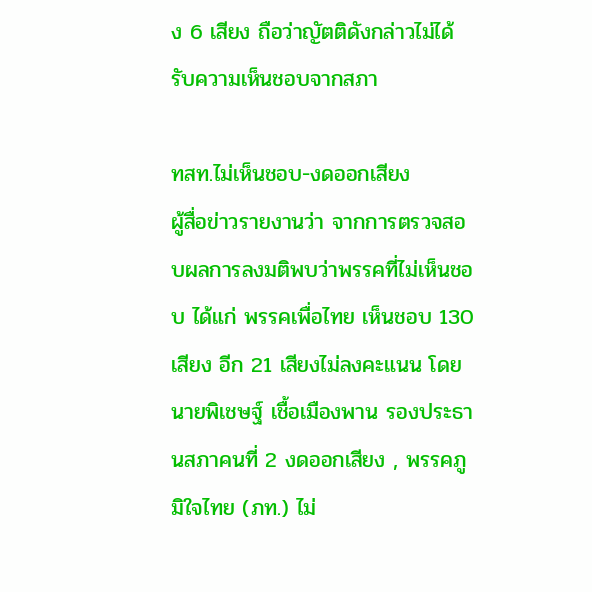ง 6 เสียง ถือว่าญัตติดังกล่าวไม่ได้รับความเห็นชอบจากสภา

ทสท.ไม่เห็นชอบ-งดออกเสียง
ผู้สื่อข่าวรายงานว่า จากการตรวจสอบผลการลงมติพบว่าพรรคที่ไม่เห็นชอบ ได้แก่ พรรคเพื่อไทย เห็นชอบ 130 เสียง อีก 21 เสียงไม่ลงคะแนน โดยนายพิเชษฐ์ เชื้อเมืองพาน รองประธานสภาคนที่ 2 งดออกเสียง , พรรคภูมิใจไทย (ภท.) ไม่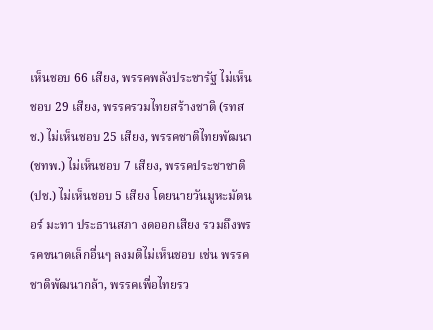เห็นชอบ 66 เสียง, พรรคพลังประชารัฐ ไม่เห็นชอบ 29 เสียง, พรรครวมไทยสร้างชาติ (รทสช.) ไม่เห็นชอบ 25 เสียง, พรรคชาติไทยพัฒนา (ชทพ.) ไม่เห็นชอบ 7 เสียง, พรรคประชาชาติ (ปช.) ไม่เห็นชอบ 5 เสียง โดยนายวันมูหะมัดนอร์ มะทา ประธานสภา งดออกเสียง รวมถึงพรรคขนาดเล็กอื่นๆ ลงมติไม่เห็นชอบ เช่น พรรคชาติพัฒนากล้า, พรรคเพื่อไทยรว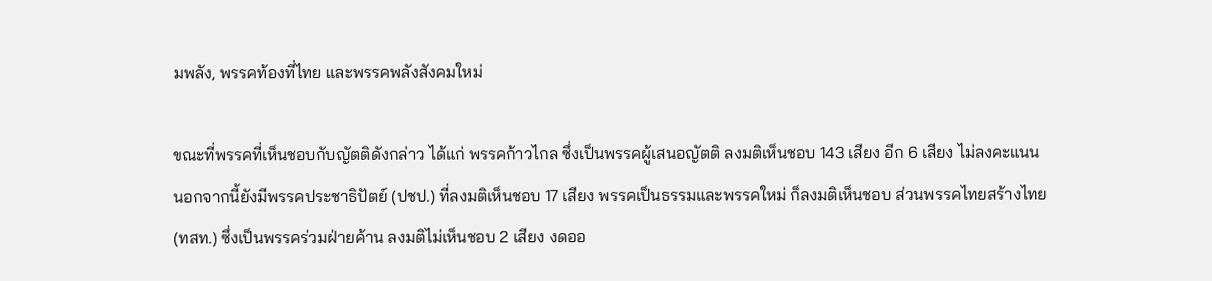มพลัง, พรรคท้องที่ไทย และพรรคพลังสังคมใหม่

ขณะที่พรรคที่เห็นชอบกับญัตติดังกล่าว ได้แก่ พรรคก้าวไกล ซึ่งเป็นพรรคผู้เสนอญัตติ ลงมติเห็นชอบ 143 เสียง อีก 6 เสียง ไม่ลงคะแนน นอกจากนี้ยังมีพรรคประชาธิปัตย์ (ปชป.) ที่ลงมติเห็นชอบ 17 เสียง พรรคเป็นธรรมและพรรคใหม่ ก็ลงมติเห็นชอบ ส่วนพรรคไทยสร้างไทย(ทสท.) ซึ่งเป็นพรรคร่วมฝ่ายค้าน ลงมติไม่เห็นชอบ 2 เสียง งดออ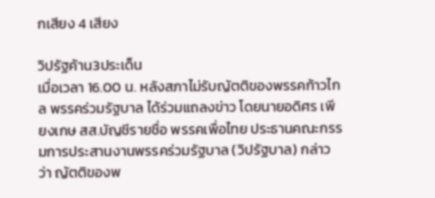กเสียง 4 เสียง

วิปรัฐค้าน3ประเด็น
เมื่อเวลา 16.00 น. หลังสภาไม่รับญัตติของพรรคก้าวไกล พรรคร่วมรัฐบาล ได้ร่วมแถลงข่าว โดยนายอดิศร เพียงเกษ สส.บัญชีรายชื่อ พรรคเพื่อไทย ประธานคณะกรรมการประสานงานพรรคร่วมรัฐบาล (วิปรัฐบาล) กล่าวว่า ญัตติของพ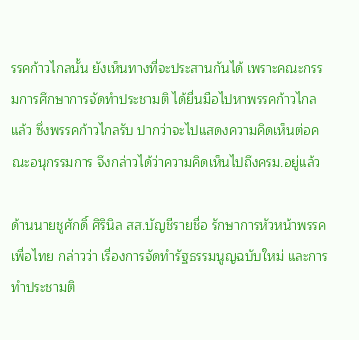รรคก้าวไกลนั้น ยังเห็นทางที่จะประสานกันได้ เพราะคณะกรรมการศึกษาการจัดทำประชามติ ได้ยื่นมือไปหาพรรคก้าวไกลแล้ว ซึ่งพรรคก้าวไกลรับ ปากว่าจะไปแสดงความคิดเห็นต่อคณะอนุกรรมการ จึงกล่าวได้ว่าความคิดเห็นไปถึงครม.อยู่แล้ว

ด้านนายชูศักดิ์ ศิรินิล สส.บัญชีรายชื่อ รักษาการหัวหน้าพรรคเพื่อไทย กล่าวว่า เรื่องการจัดทำรัฐธรรมนูญฉบับใหม่ และการทำประชามติ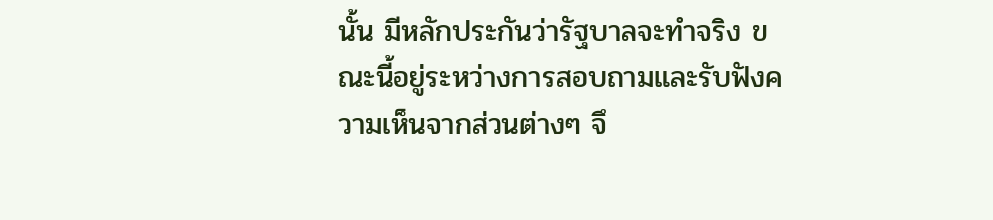นั้น มีหลักประกันว่ารัฐบาลจะทำจริง ขณะนี้อยู่ระหว่างการสอบถามและรับฟังความเห็นจากส่วนต่างๆ จึ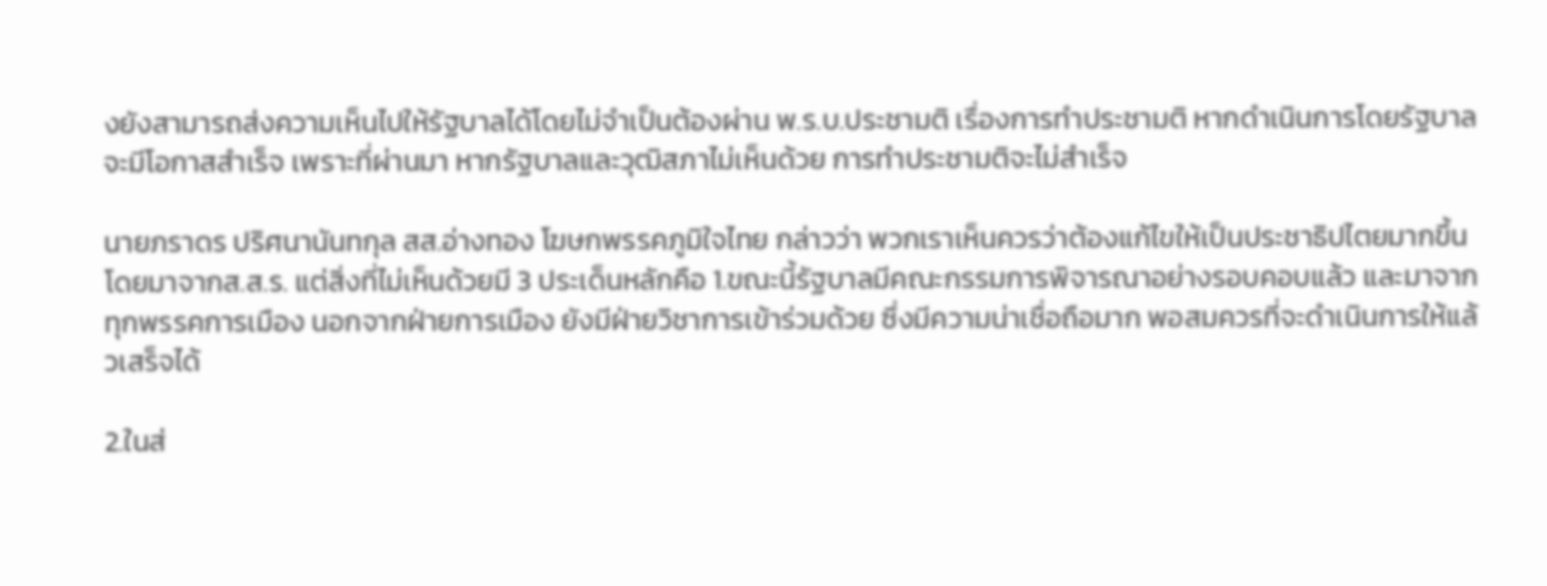งยังสามารถส่งความเห็นไปให้รัฐบาลได้โดยไม่จำเป็นต้องผ่าน พ.ร.บ.ประชามติ เรื่องการทำประชามติ หากดำเนินการโดยรัฐบาลจะมีโอกาสสำเร็จ เพราะที่ผ่านมา หากรัฐบาลและวุฒิสภาไม่เห็นด้วย การทำประชามติจะไม่สำเร็จ

นายภราดร ปริศนานันทกุล สส.อ่างทอง โฆษกพรรคภูมิใจไทย กล่าวว่า พวกเราเห็นควรว่าต้องแก้ไขให้เป็นประชาธิปไตยมากขึ้น โดยมาจากส.ส.ร. แต่สิ่งที่ไม่เห็นด้วยมี 3 ประเด็นหลักคือ 1.ขณะนี้รัฐบาลมีคณะกรรมการพิจารณาอย่างรอบคอบแล้ว และมาจากทุกพรรคการเมือง นอกจากฝ่ายการเมือง ยังมีฝ่ายวิชาการเข้าร่วมด้วย ซึ่งมีความน่าเชื่อถือมาก พอสมควรที่จะดำเนินการให้แล้วเสร็จได้

2.ในส่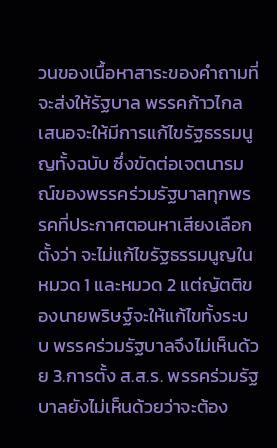วนของเนื้อหาสาระของคำถามที่จะส่งให้รัฐบาล พรรคก้าวไกลเสนอจะให้มีการแก้ไขรัฐธรรมนูญทั้งฉบับ ซึ่งขัดต่อเจตนารมณ์ของพรรคร่วมรัฐบาลทุกพรรคที่ประกาศตอนหาเสียงเลือกตั้งว่า จะไม่แก้ไขรัฐธรรมนูญในหมวด 1 และหมวด 2 แต่ญัตติของนายพริษฐ์จะให้แก้ไขทั้งระบบ พรรคร่วมรัฐบาลจึงไม่เห็นด้วย 3.การตั้ง ส.ส.ร. พรรคร่วมรัฐบาลยังไม่เห็นด้วยว่าจะต้อง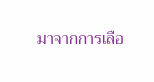มาจากการเลือ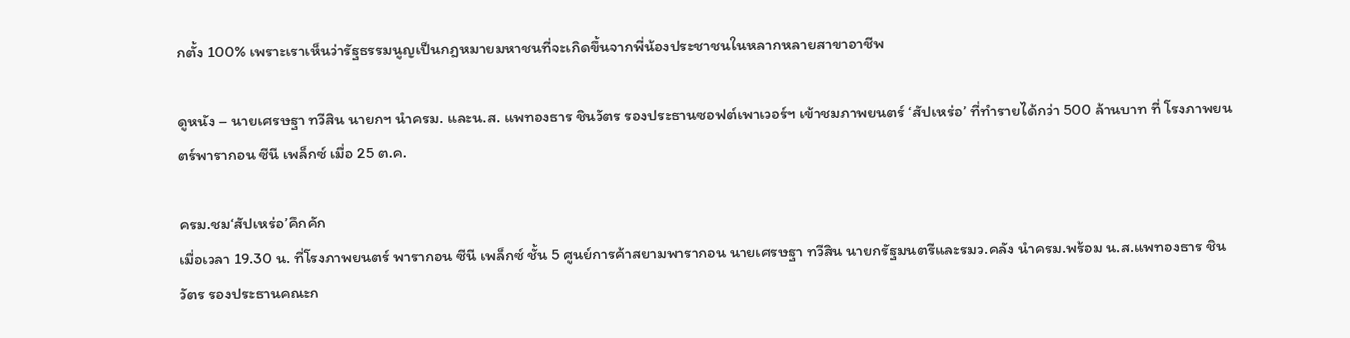กตั้ง 100% เพราะเราเห็นว่ารัฐธรรมนูญเป็นกฎหมายมหาชนที่จะเกิดขึ้นจากพี่น้องประชาชนในหลากหลายสาขาอาชีพ

ดูหนัง – นายเศรษฐา ทวีสิน นายกฯ นำครม. และน.ส. แพทองธาร ชินวัตร รองประธานซอฟต์เพาเวอร์ฯ เข้าชมภาพยนตร์ ‘สัปเหร่อ’ ที่ทำรายได้กว่า 500 ล้านบาท ที่ โรงภาพยนตร์พารากอน ซีนี เพล็กซ์ เมื่อ 25 ต.ค.

ครม.ชม‘สัปเหร่อ’คึกคัก
เมื่อเวลา 19.30 น. ที่โรงภาพยนตร์ พารากอน ซีนี เพล็กซ์ ชั้น 5 ศูนย์การค้าสยามพารากอน นายเศรษฐา ทวีสิน นายกรัฐมนตรีและรมว.คลัง นำครม.พร้อม น.ส.แพทองธาร ชินวัตร รองประธานคณะก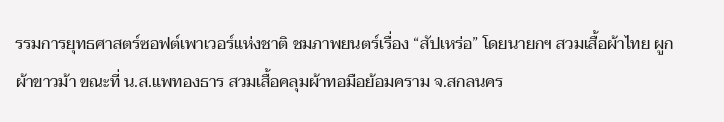รรมการยุทธศาสตร์ซอฟต์เพาเวอร์แห่งชาติ ชมภาพยนตร์เรื่อง “สัปเหร่อ” โดยนายกฯ สวมเสื้อผ้าไทย ผูกผ้าขาวม้า ขณะที่ น.ส.แพทองธาร สวมเสื้อคลุมผ้าทอมือย้อมคราม จ.สกลนคร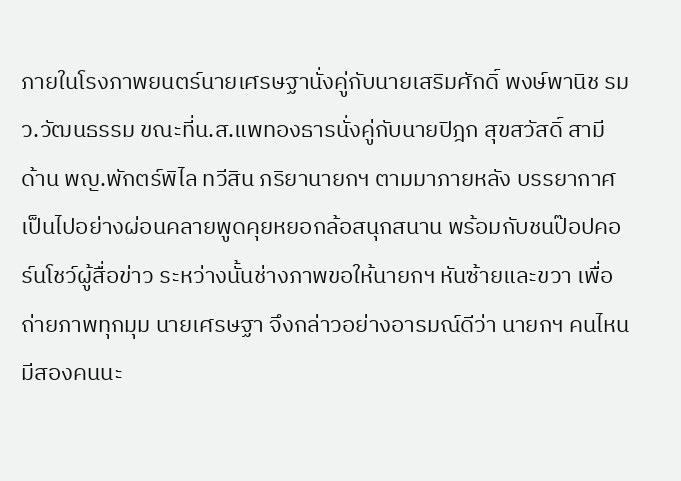ภายในโรงภาพยนตร์นายเศรษฐานั่งคู่กับนายเสริมศักดิ์ พงษ์พานิช รมว.วัฒนธรรม ขณะที่น.ส.แพทองธารนั่งคู่กับนายปิฎก สุขสวัสดิ์ สามี ด้าน พญ.พักตร์พิไล ทวีสิน ภริยานายกฯ ตามมาภายหลัง บรรยากาศเป็นไปอย่างผ่อนคลายพูดคุยหยอกล้อสนุกสนาน พร้อมกับชนป๊อปคอร์นโชว์ผู้สื่อข่าว ระหว่างนั้นช่างภาพขอให้นายกฯ หันซ้ายและขวา เพื่อถ่ายภาพทุกมุม นายเศรษฐา จึงกล่าวอย่างอารมณ์ดีว่า นายกฯ คนไหน มีสองคนนะ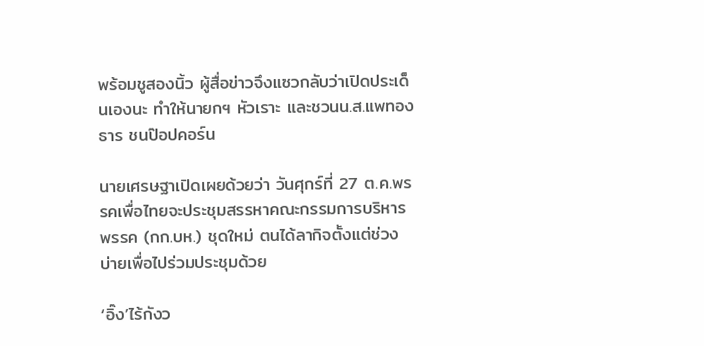พร้อมชูสองนิ้ว ผู้สื่อข่าวจึงแซวกลับว่าเปิดประเด็นเองนะ ทำให้นายกฯ หัวเราะ และชวนน.ส.แพทองธาร ชนป๊อปคอร์น

นายเศรษฐาเปิดเผยด้วยว่า วันศุกร์ที่ 27 ต.ค.พรรคเพื่อไทยจะประชุมสรรหาคณะกรรมการบริหารพรรค (กก.บห.) ชุดใหม่ ตนได้ลากิจตั้งแต่ช่วงบ่ายเพื่อไปร่วมประชุมด้วย

‘อิ๊ง’ไร้กังว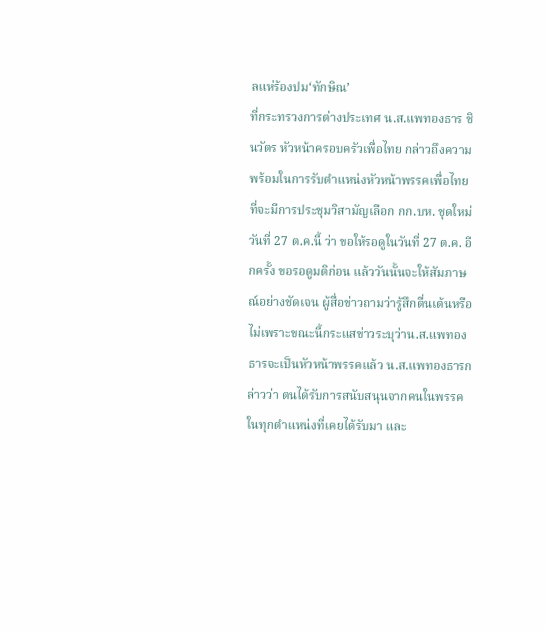ลแห่ร้องปม‘ทักษิณ’
ที่กระทรวงการต่างประเทศ น.ส.แพทองธาร ชินวัตร หัวหน้าครอบครัวเพื่อไทย กล่าวถึงความพร้อมในการรับตำแหน่งหัวหน้าพรรคเพื่อไทย ที่จะมีการประชุมวิสามัญเลือก กก.บห. ชุดใหม่วันที่ 27 ต.ค.นี้ ว่า ขอให้รอดูในวันที่ 27 ต.ค. อีกครั้ง ขอรอดูมติก่อน แล้ววันนั้นจะให้สัมภาษณ์อย่างชัดเจน ผู้สื่อข่าวถามว่ารู้สึกตื่นเต้นหรือไม่เพราะขณะนี้กระแสข่าวระบุว่าน.ส.แพทองธารจะเป็นหัวหน้าพรรคแล้ว น.ส.แพทองธารกล่าวว่า ตนได้รับการสนับสนุนจากคนในพรรคในทุกตำแหน่งที่เคยได้รับมา และ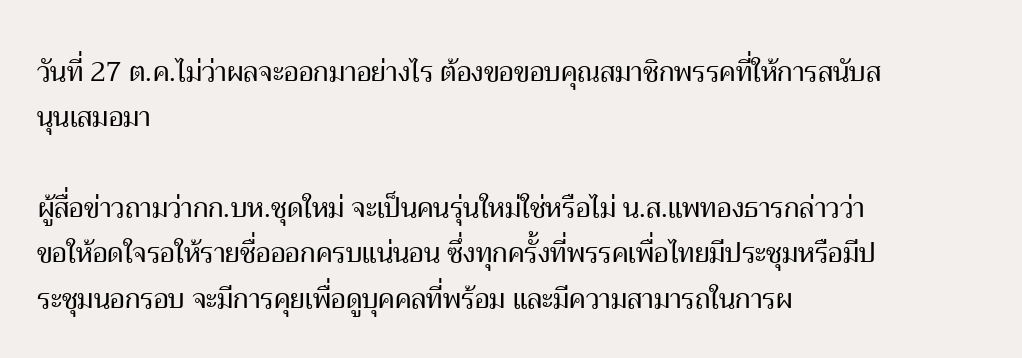วันที่ 27 ต.ค.ไม่ว่าผลจะออกมาอย่างไร ต้องขอขอบคุณสมาชิกพรรคที่ให้การสนับสนุนเสมอมา

ผู้สื่อข่าวถามว่ากก.บห.ชุดใหม่ จะเป็นคนรุ่นใหม่ใช่หรือไม่ น.ส.แพทองธารกล่าวว่า ขอให้อดใจรอให้รายชื่อออกครบแน่นอน ซึ่งทุกครั้งที่พรรคเพื่อไทยมีประชุมหรือมีประชุมนอกรอบ จะมีการคุยเพื่อดูบุคคลที่พร้อม และมีความสามารถในการผ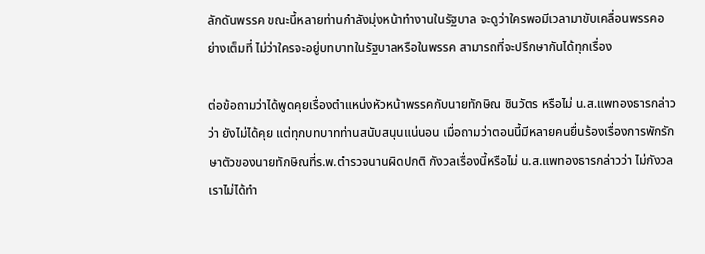ลักดันพรรค ขณะนี้หลายท่านกำลังมุ่งหน้าทำงานในรัฐบาล จะดูว่าใครพอมีเวลามาขับเคลื่อนพรรคอย่างเต็มที่ ไม่ว่าใครจะอยู่บทบาทในรัฐบาลหรือในพรรค สามารถที่จะปรึกษากันได้ทุกเรื่อง

ต่อข้อถามว่าได้พูดคุยเรื่องตำแหน่งหัวหน้าพรรคกับนายทักษิณ ชินวัตร หรือไม่ น.ส.แพทองธารกล่าวว่า ยังไม่ได้คุย แต่ทุกบทบาทท่านสนับสนุนแน่นอน เมื่อถามว่าตอนนี้มีหลายคนยื่นร้องเรื่องการพักรักษาตัวของนายทักษิณที่ร.พ.ตำรวจนานผิดปกติ กังวลเรื่องนี้หรือไม่ น.ส.แพทองธารกล่าวว่า ไม่กังวล เราไม่ได้ทำ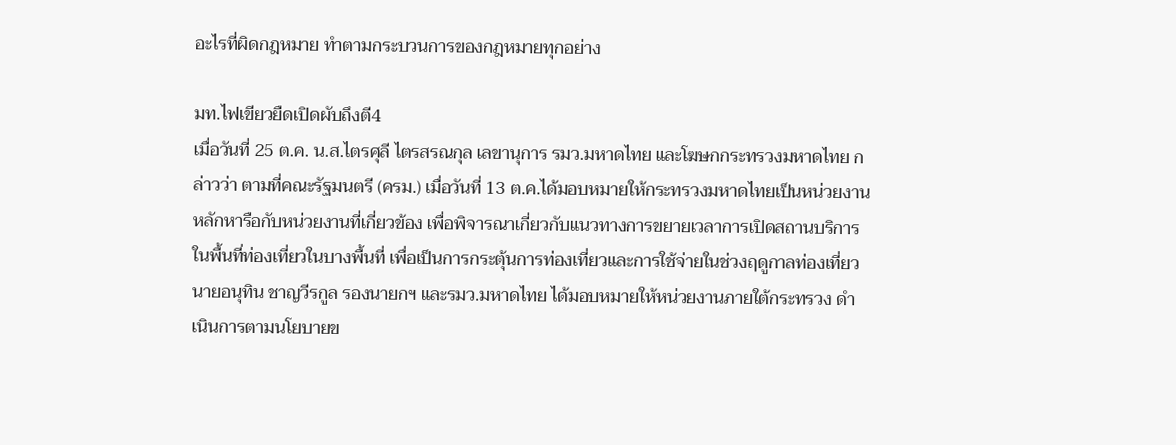อะไรที่ผิดกฎหมาย ทำตามกระบวนการของกฎหมายทุกอย่าง

มท.ไฟเขียวยืดเปิดผับถึงตี4
เมื่อวันที่ 25 ต.ค. น.ส.ไตรศุลี ไตรสรณกุล เลขานุการ รมว.มหาดไทย และโฆษกกระทรวงมหาดไทย กล่าวว่า ตามที่คณะรัฐมนตรี (ครม.) เมื่อวันที่ 13 ต.ค.ได้มอบหมายให้กระทรวงมหาดไทยเป็นหน่วยงานหลักหารือกับหน่วยงานที่เกี่ยวข้อง เพื่อพิจารณาเกี่ยวกับแนวทางการขยายเวลาการเปิดสถานบริการในพื้นที่ท่องเที่ยวในบางพื้นที่ เพื่อเป็นการกระตุ้นการท่องเที่ยวและการใช้จ่ายในช่วงฤดูกาลท่องเที่ยว นายอนุทิน ชาญวีรกูล รองนายกฯ และรมว.มหาดไทย ได้มอบหมายให้หน่วยงานภายใต้กระทรวง ดำเนินการตามนโยบายข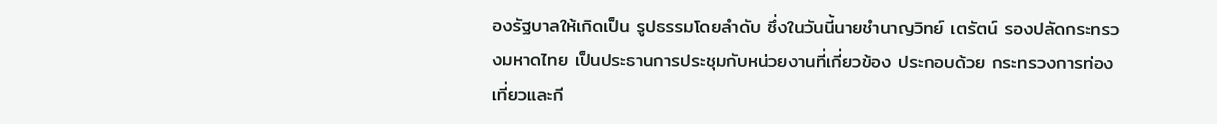องรัฐบาลให้เกิดเป็น รูปธรรมโดยลำดับ ซึ่งในวันนี้นายชำนาญวิทย์ เตรัตน์ รองปลัดกระทรวงมหาดไทย เป็นประธานการประชุมกับหน่วยงานที่เกี่ยวข้อง ประกอบด้วย กระทรวงการท่องเที่ยวและกี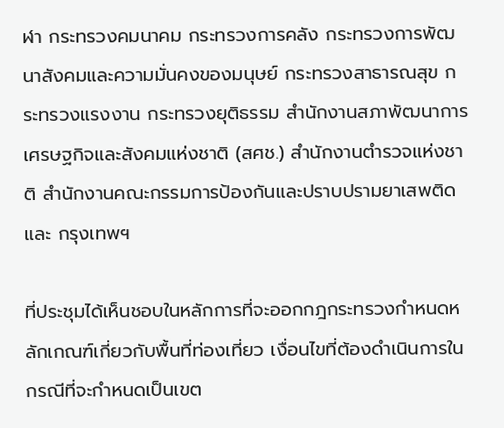ฬา กระทรวงคมนาคม กระทรวงการคลัง กระทรวงการพัฒนาสังคมและความมั่นคงของมนุษย์ กระทรวงสาธารณสุข กระทรวงแรงงาน กระทรวงยุติธรรม สำนักงานสภาพัฒนาการเศรษฐกิจและสังคมแห่งชาติ (สศช.) สำนักงานตำรวจแห่งชาติ สำนักงานคณะกรรมการป้องกันและปราบปรามยาเสพติด และ กรุงเทพฯ

ที่ประชุมได้เห็นชอบในหลักการที่จะออกกฎกระทรวงกำหนดหลักเกณฑ์เกี่ยวกับพื้นที่ท่องเที่ยว เงื่อนไขที่ต้องดำเนินการในกรณีที่จะกำหนดเป็นเขต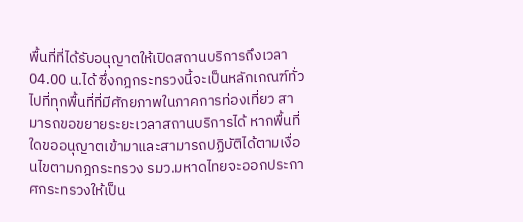พื้นที่ที่ได้รับอนุญาตให้เปิดสถานบริการถึงเวลา 04.00 น.ได้ ซึ่งกฎกระทรวงนี้จะเป็นหลักเกณฑ์ทั่วไปที่ทุกพื้นที่ที่มีศักยภาพในภาคการท่องเที่ยว สามารถขอขยายระยะเวลาสถานบริการได้ หากพื้นที่ใดขออนุญาตเข้ามาและสามารถปฏิบัติได้ตามเงื่อนไขตามกฎกระทรวง รมว.มหาดไทยจะออกประกาศกระทรวงให้เป็น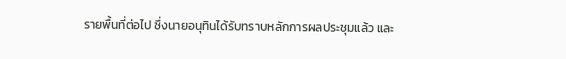รายพื้นที่ต่อไป ซึ่งนายอนุทินได้รับทราบหลักการผลประชุมแล้ว และ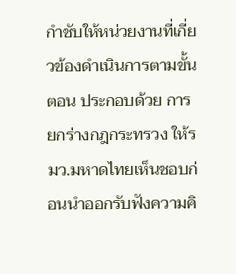กำชับให้หน่วยงานที่เกี่ยวข้องดำเนินการตามขั้นตอน ประกอบด้วย การยกร่างกฎกระทรวง ให้รมว.มหาดไทยเห็นชอบก่อนนำออกรับฟังความคิ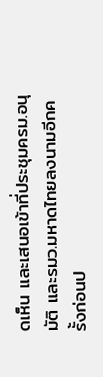ดเห็น และเสนอเข้าที่ประชุมครม.อนุมัติ และรมว.มหาดไทยลงนามอีกครั้งก่อนป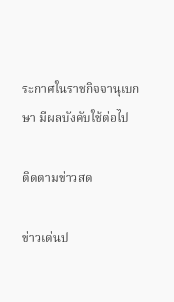ระกาศในราชกิจจานุเบกษา มีผลบังคับใช้ต่อไป

ติดตามข่าวสด

ข่าวเด่นป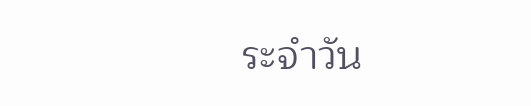ระจำวัน